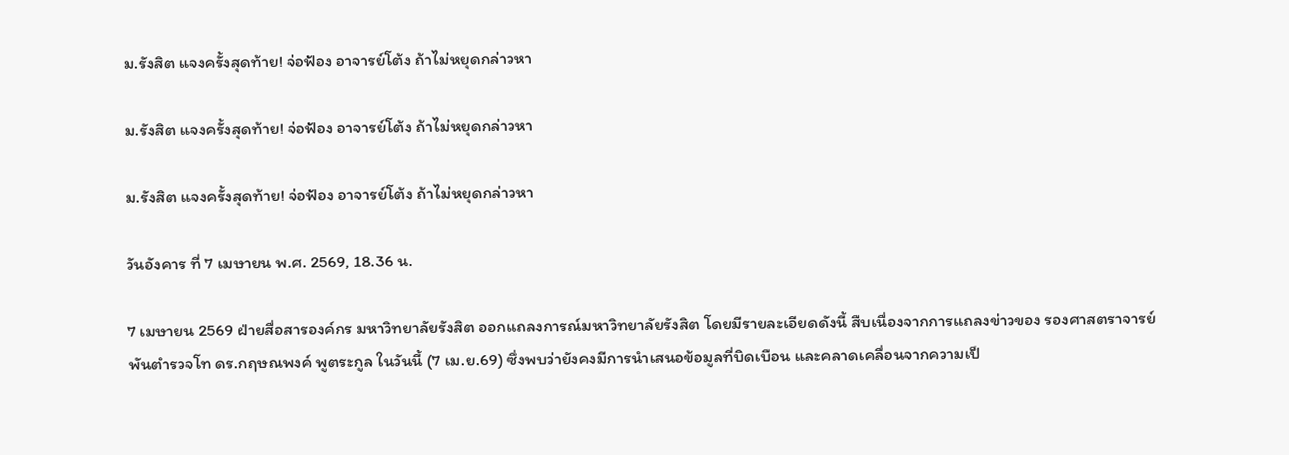ม.รังสิต แจงครั้งสุดท้าย! จ่อฟ้อง อาจารย์โต้ง ถ้าไม่หยุดกล่าวหา

ม.รังสิต แจงครั้งสุดท้าย! จ่อฟ้อง อาจารย์โต้ง ถ้าไม่หยุดกล่าวหา

ม.รังสิต แจงครั้งสุดท้าย! จ่อฟ้อง อาจารย์โต้ง ถ้าไม่หยุดกล่าวหา

วันอังคาร ที่ 7 เมษายน พ.ศ. 2569, 18.36 น.

7 เมษายน 2569 ฝ่ายสื่อสารองค์กร มหาวิทยาลัยรังสิต ออกแถลงการณ์มหาวิทยาลัยรังสิต โดยมีรายละเอียดดังนี้ สืบเนื่องจากการแถลงข่าวของ รองศาสตราจารย์ พันตำรวจโท ดร.กฤษณพงค์ พูตระกูล ในวันนี้ (7 เม.ย.69) ซึ่งพบว่ายังคงมีการนำเสนอข้อมูลที่บิดเบือน และคลาดเคลื่อนจากความเป็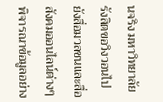นจริง มหาวิทยาลัยรังสิตขอวิงวอนไปยังสื่อมวลชนและสื่อสังคมออนไลน์ต่างๆ พิจารณาข้อมูลอย่าง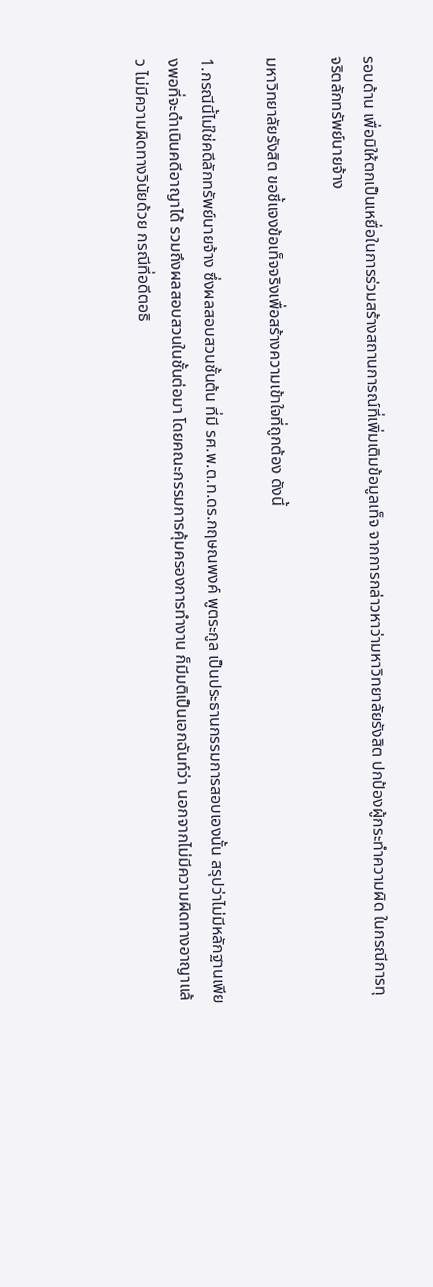รอบด้าน เพื่อมิให้ตกเป็นเหยื่อในการร่วมสร้างสถานการณ์ที่เพิ่มเติมข้อมูลเท็จ จากการกล่าวหาว่ามหาวิทยาลัยรังสิต ปกป้องผู้กระทำความผิด ในกรณีการทุจริตลักทรัพย์นายจ้าง

มหาวิทยาลัยรังสิต ขอชี้แจงข้อเท็จจริงเพื่อสร้างความเข้าใจที่ถูกต้อง ดังนี้

1.กรณีนี้ไม่ใช่คดีลักทรัพย์นายจ้าง ซึ่งผลสอบสวนชั้นต้น ที่มี รศ.พ.ต.ท.ดร.กฤษณพงค์ พูตระกูล เป็นประธานกรรมการสอบเองนั้น สรุปว่าไม่มีหลักฐานเพียงพอที่จะดำเนินคดีอาญาได้ รวมถึงผลสอบสวนในชั้นต่อมา โดยคณะกรรมการคุ้มครองการทำงาน ก็มีมติเป็นเอกฉันท์ว่า นอกจากไม่มีความผิดทางอาญาแล้ว ไม่มีความผิดทางวินัยด้วย กรณีที่อดีตอธิ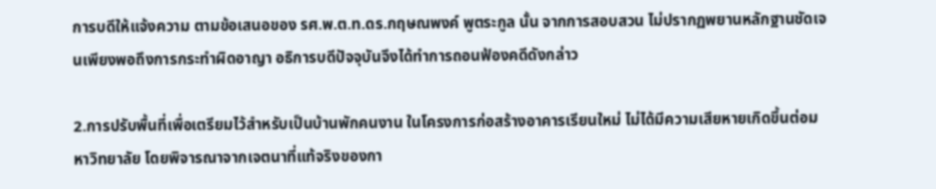การบดีให้แจ้งความ ตามข้อเสนอของ รศ.พ.ต.ท.ดร.กฤษณพงค์ พูตระกูล นั้น จากการสอบสวน ไม่ปรากฏพยานหลักฐานชัดเจนเพียงพอถึงการกระทำผิดอาญา อธิการบดีปัจจุบันจึงได้ทำการถอนฟ้องคดีดังกล่าว

2.การปรับพื้นที่เพื่อเตรียมไว้สำหรับเป็นบ้านพักคนงาน ในโครงการก่อสร้างอาคารเรียนใหม่ ไม่ได้มีความเสียหายเกิดขึ้นต่อมหาวิทยาลัย โดยพิจารณาจากเจตนาที่แท้จริงของกา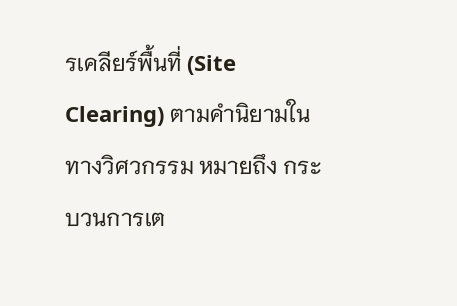รเคลียร์พื้นที่ (Site Clearing) ตามคำนิยามในทางวิศวกรรม หมายถึง กระบวนการเต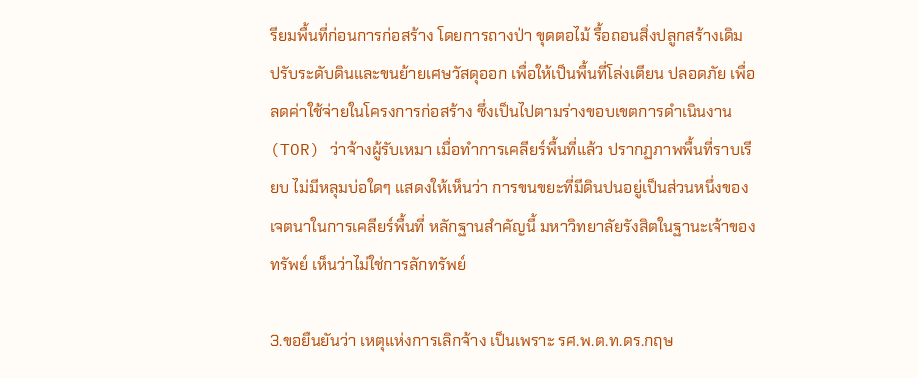รียมพื้นที่ก่อนการก่อสร้าง โดยการถางป่า ขุดตอไม้ รื้อถอนสิ่งปลูกสร้างเดิม ปรับระดับดินและขนย้ายเศษวัสดุออก เพื่อให้เป็นพื้นที่โล่งเตียน ปลอดภัย เพื่อลดค่าใช้จ่ายในโครงการก่อสร้าง ซึ่งเป็นไปตามร่างขอบเขตการดำเนินงาน (TOR) ว่าจ้างผู้รับเหมา เมื่อทำการเคลียร์พื้นที่แล้ว ปรากฏภาพพื้นที่ราบเรียบ ไม่มีหลุมบ่อใดๆ แสดงให้เห็นว่า การขนขยะที่มีดินปนอยู่เป็นส่วนหนึ่งของเจตนาในการเคลียร์พื้นที่ หลักฐานสำคัญนี้ มหาวิทยาลัยรังสิตในฐานะเจ้าของทรัพย์ เห็นว่าไม่ใช่การลักทรัพย์

3.ขอยืนยันว่า เหตุแห่งการเลิกจ้าง เป็นเพราะ รศ.พ.ต.ท.ดร.กฤษ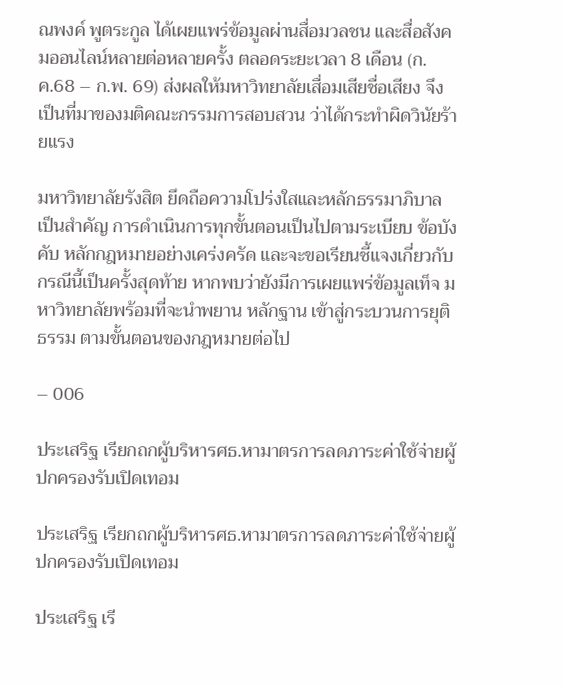ณพงค์ พูตระกูล ได้เผยแพร่ข้อมูลผ่านสื่อมวลชน และสื่อสังคมออนไลน์หลายต่อหลายครั้ง ตลอดระยะเวลา 8 เดือน (ก.ค.68 – ก.พ. 69) ส่งผลให้มหาวิทยาลัยเสื่อมเสียชื่อเสียง จึงเป็นที่มาของมติคณะกรรมการสอบสวน ว่าได้กระทำผิดวินัยร้ายแรง

มหาวิทยาลัยรังสิต ยึดถือความโปร่งใสและหลักธรรมาภิบาลเป็นสำคัญ การดำเนินการทุกขั้นตอนเป็นไปตามระเบียบ ข้อบังคับ หลักกฎหมายอย่างเคร่งครัด และจะขอเรียนชี้แจงเกี่ยวกับกรณีนี้เป็นครั้งสุดท้าย หากพบว่ายังมีการเผยแพร่ข้อมูลเท็จ มหาวิทยาลัยพร้อมที่จะนำพยาน หลักฐาน เข้าสู่กระบวนการยุติธรรม ตามขั้นตอนของกฎหมายต่อไป

– 006

ประเสริฐ เรียกถกผู้บริหารศธ.หามาตรการลดภาระค่าใช้จ่ายผู้ปกครองรับเปิดเทอม

ประเสริฐ เรียกถกผู้บริหารศธ.หามาตรการลดภาระค่าใช้จ่ายผู้ปกครองรับเปิดเทอม

ประเสริฐ เรี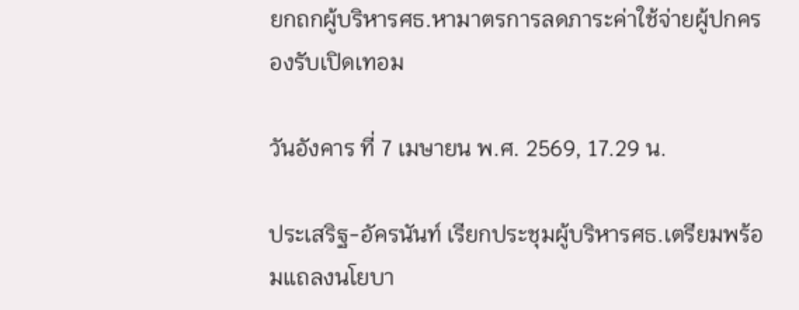ยกถกผู้บริหารศธ.หามาตรการลดภาระค่าใช้จ่ายผู้ปกครองรับเปิดเทอม

วันอังคาร ที่ 7 เมษายน พ.ศ. 2569, 17.29 น.

ประเสริฐ-อัครนันท์ เรียกประชุมผู้บริหารศธ.เตรียมพร้อมแถลงนโยบา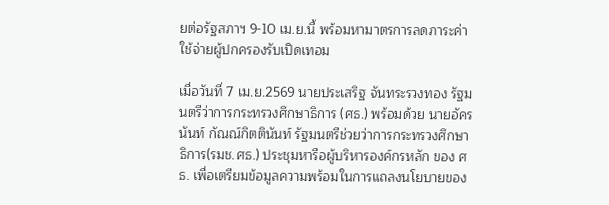ยต่อรัฐสภาฯ 9-10 เม.ย.นี้ พร้อมหามาตรการลดภาระค่าใช้จ่ายผู้ปกครองรับเปิดเทอม

เมื่อวันที่ 7 เม.ย.2569 นายประเสริฐ จันทระรวงทอง รัฐมนตรีว่าการกระทรวงศึกษาธิการ (ศธ.) พร้อมด้วย นายอัครนันท์ กัณณ์กิตตินันท์ รัฐมนตรีช่วยว่าการกระทรวงศึกษาธิการ(รมช.ศธ.) ประชุมหารือผู้บริหารองค์กรหลัก ของ ศธ. เพื่อเตรียมข้อมูลความพร้อมในการแถลงนโยบายของ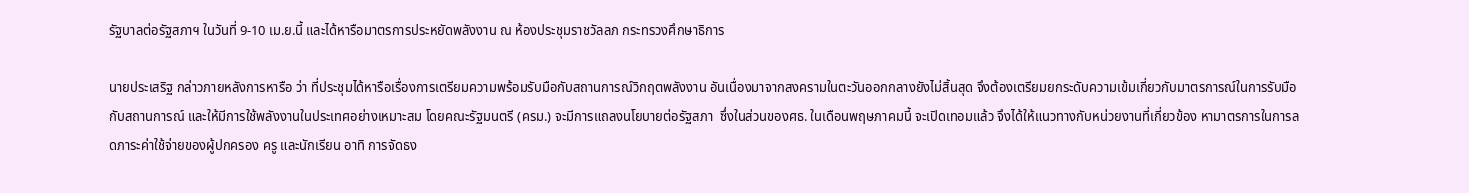รัฐบาลต่อรัฐสภาฯ ในวันที่ 9-10 เม.ย.นี้ และได้หารือมาตรการประหยัดพลังงาน ณ ห้องประชุมราชวัลลภ กระทรวงศึกษาธิการ

นายประเสริฐ กล่าวภายหลังการหารือ ว่า ที่ประชุมได้หารือเรื่องการเตรียมความพร้อมรับมือกับสถานการณ์วิกฤตพลังงาน อันเนื่องมาจากสงครามในตะวันออกกลางยังไม่สิ้นสุด จึงต้องเตรียมยกระดับความเข้มเกี่ยวกับมาตรการณ์ในการรับมือกับสถานการณ์ และให้มีการใช้พลังงานในประเทศอย่างเหมาะสม โดยคณะรัฐมนตรี (ครม.) จะมีการแถลงนโยบายต่อรัฐสภา  ซึ่งในส่วนของศธ. ในเดือนพฤษภาคมนี้ จะเปิดเทอมแล้ว จึงได้ให้แนวทางกับหน่วยงานที่เกี่ยวข้อง หามาตรการในการลดภาระค่าใช้จ่ายของผู้ปกครอง ครู และนักเรียน อาทิ การจัดธง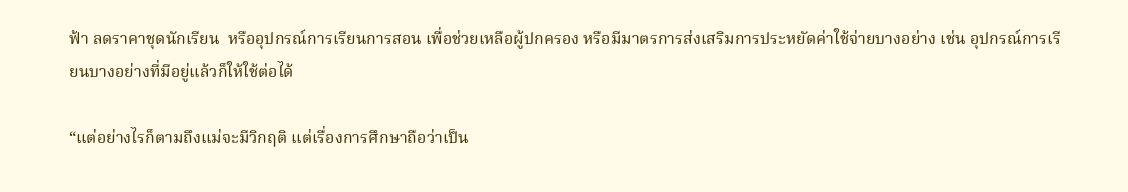ฟ้า ลดราคาชุดนักเรียน  หรืออุปกรณ์การเรียนการสอน เพื่อช่วยเหลือผู้ปกครอง หรือมีมาตรการส่งเสริมการประหยัดค่าใช้จ่ายบางอย่าง เช่น อุปกรณ์การเรียนบางอย่างที่มีอยู่แล้วก็ให้ใช้ต่อได้

“แต่อย่างไรก็ตามถึงแม่จะมีวิกฤติ แต่เรื่องการศึกษาถือว่าเป็น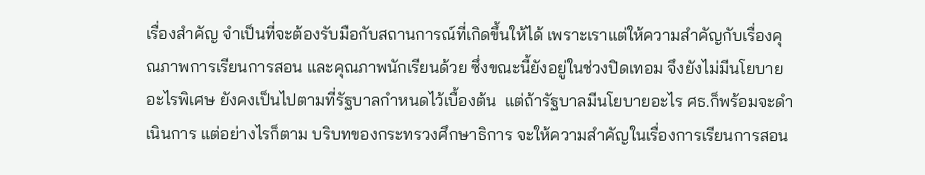เรื่องสำคัญ จำเป็นที่จะต้องรับมือกับสถานการณ์ที่เกิดขึ้นให้ได้ เพราะเราแต่ให้ความสำคัญกับเรื่องคุณภาพการเรียนการสอน และคุณภาพนักเรียนด้วย ซึ่งขณะนี้ยังอยู่ในช่วงปิดเทอม จึงยังไม่มีนโยบายอะไรพิเศษ ยังคงเป็นไปตามที่รัฐบาลกำหนดไว้เบื้องต้น  แต่ถ้ารัฐบาลมีนโยบายอะไร ศธ.ก็พร้อมจะดำเนินการ แต่อย่างไรก็ตาม บริบทของกระทรวงศึกษาธิการ จะให้ความสำคัญในเรื่องการเรียนการสอน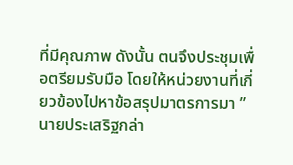ที่มีคุณภาพ ดังนั้น ตนจึงประชุมเพื่อตรียมรับมือ โดยให้หน่วยงานที่เกี่ยวข้องไปหาข้อสรุปมาตรการมา ”นายประเสริฐกล่า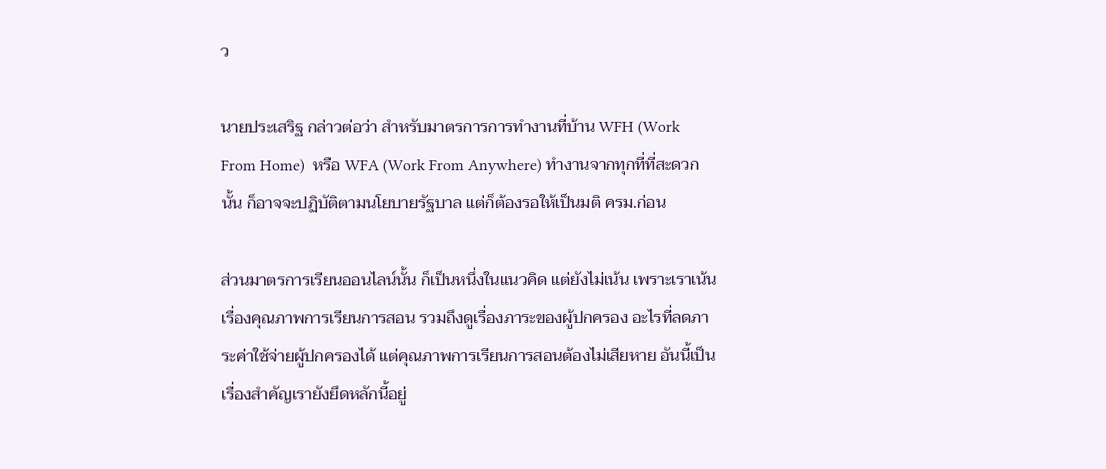ว

นายประเสริฐ กล่าวต่อว่า สำหรับมาตรการการทำงานที่บ้าน WFH (Work From Home)  หรือ WFA (Work From Anywhere) ทำงานจากทุกที่ที่สะดวก นั้น ก็อาจจะปฏิบัติตามนโยบายรัฐบาล แต่ก็ต้องรอให้เป็นมติ ครม.ก่อน

ส่วนมาตรการเรียนออนไลน์นั้น ก็เป็นหนึ่งในแนวคิด แต่ยังไม่เน้น เพราะเราเน้นเรื่องคุณภาพการเรียนการสอน รวมถึงดูเรื่องภาระของผู้ปกครอง อะไรที่ลดภาระค่าใช้จ่ายผู้ปกครองได้ แต่คุณภาพการเรียนการสอนต้องไม่เสียหาย อันนี้เป็นเรื่องสำคัญเรายังยึดหลักนี้อยู่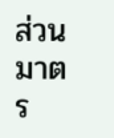ส่วนมาตร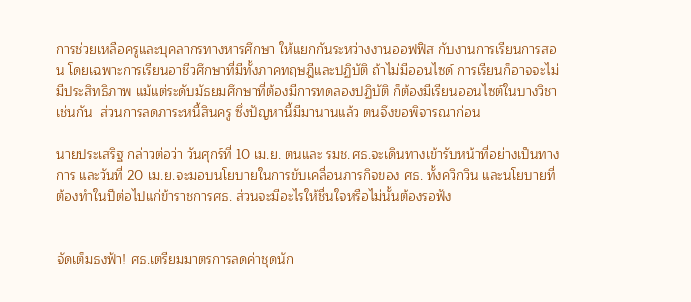การช่วยเหลือครูและบุคลากรทางหารศึกษา ให้แยกกันระหว่างงานออฟฟิส กับงานการเรียนการสอน โดยเฉพาะการเรียนอาชีวศึกษาที่มีทั้งภาคทฤษฎีและปฏิบัติ ถ้าไม่มีออนไซด์ การเรียนก็อาจจะไม่มีประสิทธิภาพ แม้แต่ระดับมัธยมศึกษาที่ต้องมีการทดลองปฏิบัติ ก็ต้องมีเรียนออนไซต์ในบางวิชาเช่นกัน  ส่วนการลดภาระหนี้สินครู ซึ่งปัญหานี้มีมานานแล้ว ตนจึงขอพิจารณาก่อน

นายประเสริฐ กล่าวต่อว่า วันศุกร์ที่ 10 เม.ย. ตนและ รมช.ศธ.จะเดินทางเข้ารับหน้าที่อย่างเป็นทางการ และวันที่ 20 เม.ย.จะมอบนโยบายในการขับเคลื่อนภารกิจของ ศธ. ทั้งควิกวิน และนโยบายที่ต้องทำในปีต่อไปแก่ข้าราชการศธ. ส่วนจะมีอะไรให้ชื่นใจหรือไม่นั้นต้องรอฟัง


จัดเต็มธงฟ้า! ศธ.เตรียมมาตรการลดค่าชุดนัก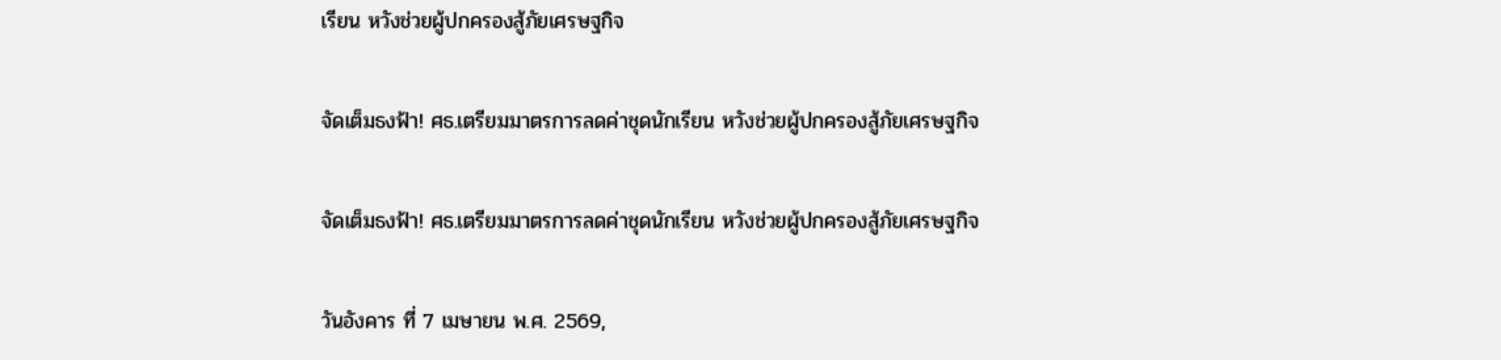เรียน หวังช่วยผู้ปกครองสู้ภัยเศรษฐกิจ

จัดเต็มธงฟ้า! ศธ.เตรียมมาตรการลดค่าชุดนักเรียน หวังช่วยผู้ปกครองสู้ภัยเศรษฐกิจ

จัดเต็มธงฟ้า! ศธ.เตรียมมาตรการลดค่าชุดนักเรียน หวังช่วยผู้ปกครองสู้ภัยเศรษฐกิจ

วันอังคาร ที่ 7 เมษายน พ.ศ. 2569,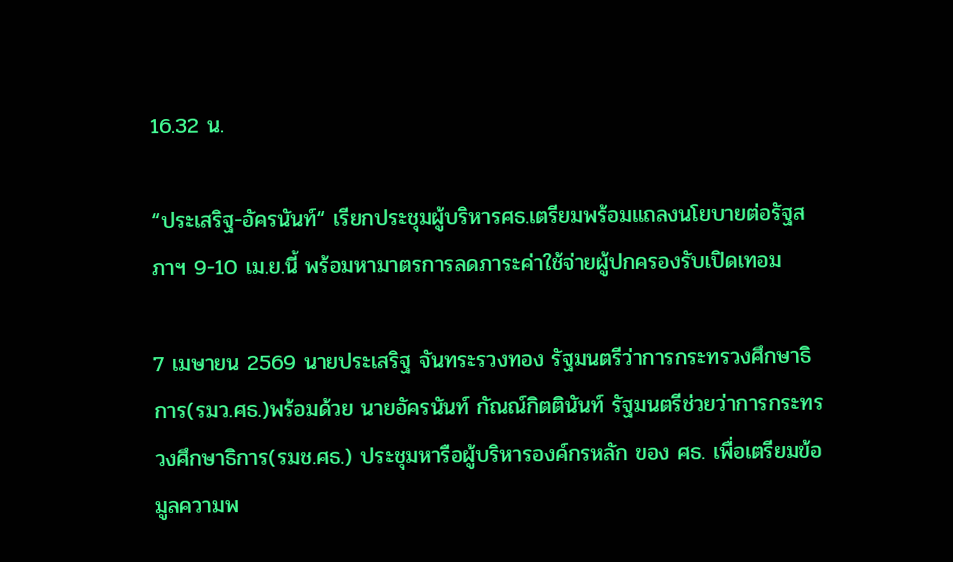16.32 น.

“ประเสริฐ-อัครนันท์“ เรียกประชุมผู้บริหารศธ.เตรียมพร้อมแถลงนโยบายต่อรัฐสภาฯ 9-10 เม.ย.นี้ พร้อมหามาตรการลดภาระค่าใช้จ่ายผู้ปกครองรับเปิดเทอม

7 เมษายน 2569 นายประเสริฐ จันทระรวงทอง รัฐมนตรีว่าการกระทรวงศึกษาธิการ(รมว.ศธ.)พร้อมด้วย นายอัครนันท์ กัณณ์กิตตินันท์ รัฐมนตรีช่วยว่าการกระทรวงศึกษาธิการ(รมช.ศธ.) ประชุมหารือผู้บริหารองค์กรหลัก ของ ศธ. เพื่อเตรียมข้อมูลความพ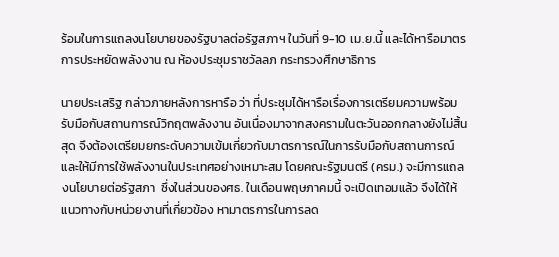ร้อมในการแถลงนโยบายของรัฐบาลต่อรัฐสภาฯ ในวันที่ 9-10 เม.ย.นี้ และได้หารือมาตรการประหยัดพลังงาน ณ ห้องประชุมราชวัลลภ กระทรวงศึกษาธิการ

นายประเสริฐ กล่าวภายหลังการหารือ ว่า ที่ประชุมได้หารือเรื่องการเตรียมความพร้อมรับมือกับสถานการณ์วิกฤตพลังงาน อันเนื่องมาจากสงครามในตะวันออกกลางยังไม่สิ้นสุด จึงต้องเตรียมยกระดับความเข้มเกี่ยวกับมาตรการณ์ในการรับมือกับสถานการณ์ และให้มีการใช้พลังงานในประเทศอย่างเหมาะสม โดยคณะรัฐมนตรี (ครม.) จะมีการแถลงนโยบายต่อรัฐสภา  ซึ่งในส่วนของศธ. ในเดือนพฤษภาคมนี้ จะเปิดเทอมแล้ว จึงได้ให้แนวทางกับหน่วยงานที่เกี่ยวข้อง หามาตรการในการลด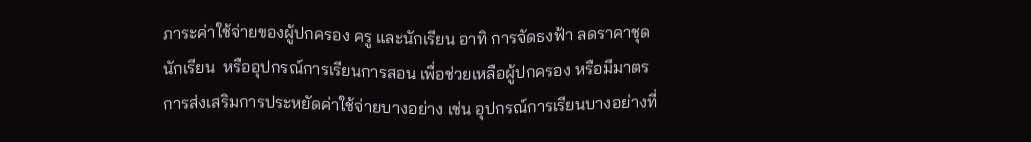ภาระค่าใช้จ่ายของผู้ปกครอง ครู และนักเรียน อาทิ การจัดธงฟ้า ลดราคาชุดนักเรียน  หรืออุปกรณ์การเรียนการสอน เพื่อช่วยเหลือผู้ปกครอง หรือมีมาตรการส่งเสริมการประหยัดค่าใช้จ่ายบางอย่าง เช่น อุปกรณ์การเรียนบางอย่างที่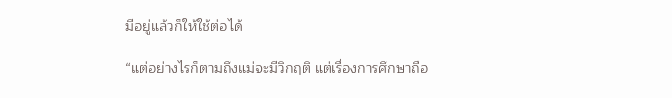มีอยู่แล้วก็ให้ใช้ต่อได้

“แต่อย่างไรก็ตามถึงแม่จะมีวิกฤติ แต่เรื่องการศึกษาถือ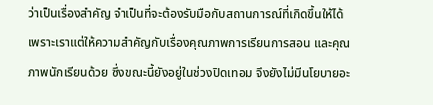ว่าเป็นเรื่องสำคัญ จำเป็นที่จะต้องรับมือกับสถานการณ์ที่เกิดขึ้นให้ได้ เพราะเราแต่ให้ความสำคัญกับเรื่องคุณภาพการเรียนการสอน และคุณภาพนักเรียนด้วย ซึ่งขณะนี้ยังอยู่ในช่วงปิดเทอม จึงยังไม่มีนโยบายอะ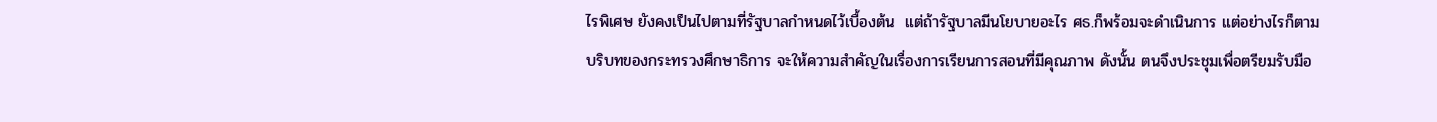ไรพิเศษ ยังคงเป็นไปตามที่รัฐบาลกำหนดไว้เบื้องต้น  แต่ถ้ารัฐบาลมีนโยบายอะไร ศธ.ก็พร้อมจะดำเนินการ แต่อย่างไรก็ตาม บริบทของกระทรวงศึกษาธิการ จะให้ความสำคัญในเรื่องการเรียนการสอนที่มีคุณภาพ ดังนั้น ตนจึงประชุมเพื่อตรียมรับมือ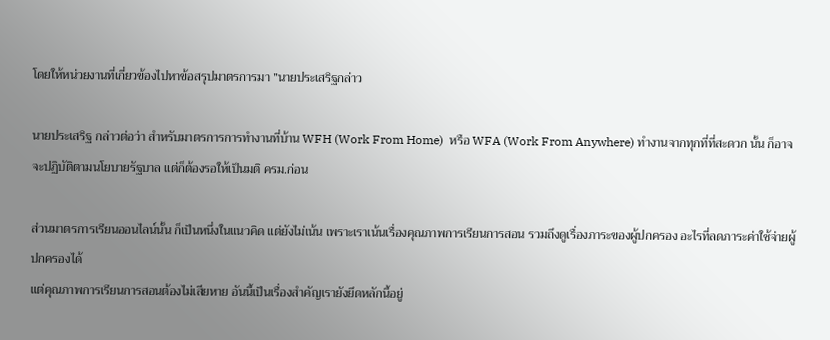โดยให้หน่วยงานที่เกี่ยวข้องไปหาข้อสรุปมาตรการมา ”นายประเสริฐกล่าว

นายประเสริฐ กล่าวต่อว่า สำหรับมาตรการการทำงานที่บ้าน WFH (Work From Home)  หรือ WFA (Work From Anywhere) ทำงานจากทุกที่ที่สะดวก นั้น ก็อาจจะปฏิบัติตามนโยบายรัฐบาล แต่ก็ต้องรอให้เป็นมติ ครม.ก่อน

ส่วนมาตรการเรียนออนไลน์นั้น ก็เป็นหนึ่งในแนวคิด แต่ยังไม่เน้น เพราะเราเน้นเรื่องคุณภาพการเรียนการสอน รวมถึงดูเรื่องภาระของผู้ปกครอง อะไรที่ลดภาระค่าใช้จ่ายผู้ปกครองได้
แต่คุณภาพการเรียนการสอนต้องไม่เสียหาย อันนี้เป็นเรื่องสำคัญเรายังยึดหลักนี้อยู่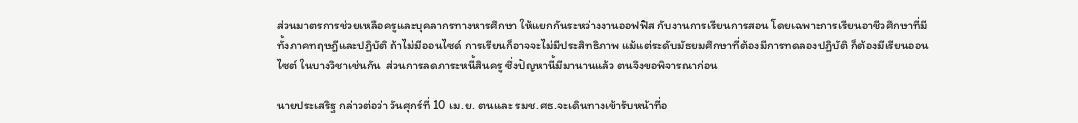ส่วนมาตรการช่วยเหลือครูและบุคลากรทางหารศึกษา ให้แยกกันระหว่างงานออฟฟิส กับงานการเรียนการสอน โดยเฉพาะการเรียนอาชีวศึกษาที่มีทั้งภาคทฤษฎีและปฏิบัติ ถ้าไม่มีออนไซด์ การเรียนก็อาจจะไม่มีประสิทธิภาพ แม้แต่ระดับมัธยมศึกษาที่ต้องมีการทดลองปฏิบัติ ก็ต้องมีเรียนออนไซต์ ในบางวิชาเช่นกัน  ส่วนการลดภาระหนี้สินครู ซึ่งปัญหานี้มีมานานแล้ว ตนจึงขอพิจารณาก่อน

นายประเสริฐ กล่าวต่อว่า วันศุกร์ที่ 10 เม.ย. ตนและ รมช.ศธ.จะเดินทางเข้ารับหน้าที่อ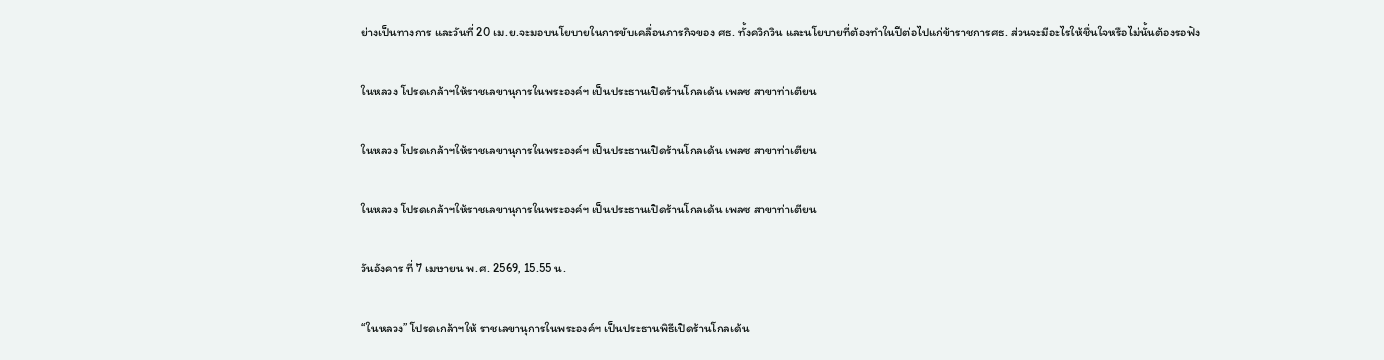ย่างเป็นทางการ และวันที่ 20 เม.ย.จะมอบนโยบายในการขับเคลื่อนภารกิจของ ศธ. ทั้งควิกวิน และนโยบายที่ต้องทำในปีต่อไปแก่ข้าราชการศธ. ส่วนจะมีอะไรให้ชื่นใจหรือไม่นั้นต้องรอฟัง

ในหลวง โปรดเกล้าฯให้ราชเลขานุการในพระองค์ฯ เป็นประธานเปิดร้านโกลเด้น เพลซ สาขาท่าเตียน

ในหลวง โปรดเกล้าฯให้ราชเลขานุการในพระองค์ฯ เป็นประธานเปิดร้านโกลเด้น เพลซ สาขาท่าเตียน

ในหลวง โปรดเกล้าฯให้ราชเลขานุการในพระองค์ฯ เป็นประธานเปิดร้านโกลเด้น เพลซ สาขาท่าเตียน

วันอังคาร ที่ 7 เมษายน พ.ศ. 2569, 15.55 น.

“ในหลวง” โปรดเกล้าฯให้ ราชเลขานุการในพระองค์ฯ เป็นประธานพิธีเปิดร้านโกลเด้น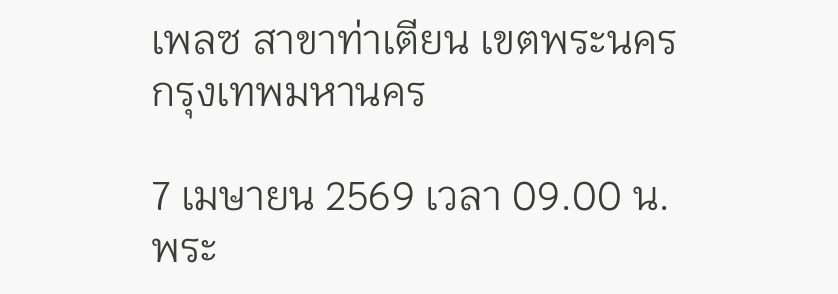เพลซ สาขาท่าเตียน เขตพระนคร กรุงเทพมหานคร

7 เมษายน 2569 เวลา 09.00 น. พระ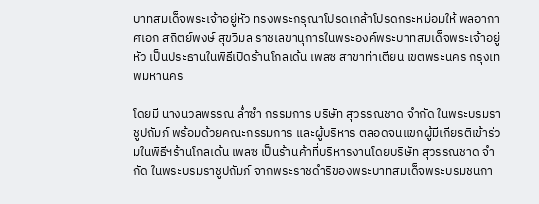บาทสมเด็จพระเจ้าอยู่หัว ทรงพระกรุณาโปรดเกล้าโปรดกระหม่อมให้ พลอากาศเอก สถิตย์พงษ์ สุขวิมล ราชเลขานุการในพระองค์พระบาทสมเด็จพระเจ้าอยู่หัว เป็นประธานในพิธีเปิดร้านโกลเด้น เพลซ สาขาท่าเตียน เขตพระนคร กรุงเทพมหานคร

โดยมี นางนวลพรรณ ล่ำซำ กรรมการ บริษัท สุวรรณชาด จำกัด ในพระบรมราชูปถัมภ์ พร้อมด้วยคณะกรรมการ และผู้บริหาร ตลอดจนแขกผู้มีเกียรติเข้าร่วมในพิธีฯร้านโกลเด้น เพลซ เป็นร้านค้าที่บริหารงานโดยบริษัท สุวรรณชาด จำกัด ในพระบรมราชูปถัมภ์ จากพระราชดำริของพระบาทสมเด็จพระบรมชนกา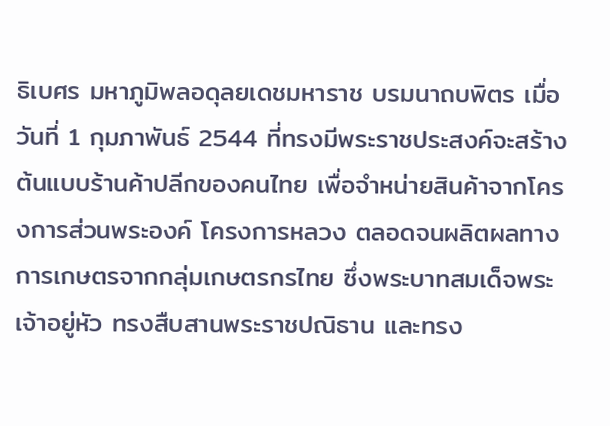ธิเบศร มหาภูมิพลอดุลยเดชมหาราช บรมนาถบพิตร เมื่อวันที่ 1 กุมภาพันธ์ 2544 ที่ทรงมีพระราชประสงค์จะสร้างต้นแบบร้านค้าปลีกของคนไทย เพื่อจำหน่ายสินค้าจากโครงการส่วนพระองค์ โครงการหลวง ตลอดจนผลิตผลทางการเกษตรจากกลุ่มเกษตรกรไทย ซึ่งพระบาทสมเด็จพระเจ้าอยู่หัว ทรงสืบสานพระราชปณิธาน และทรง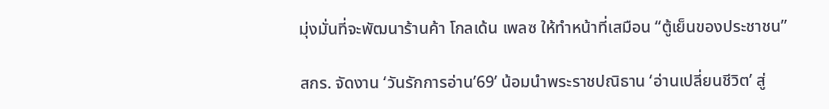มุ่งมั่นที่จะพัฒนาร้านค้า โกลเด้น เพลซ ให้ทำหน้าที่เสมือน “ตู้เย็นของประชาชน”

สกร. จัดงาน ‘วันรักการอ่าน’69’ น้อมนำพระราชปณิธาน ‘อ่านเปลี่ยนชีวิต’ สู่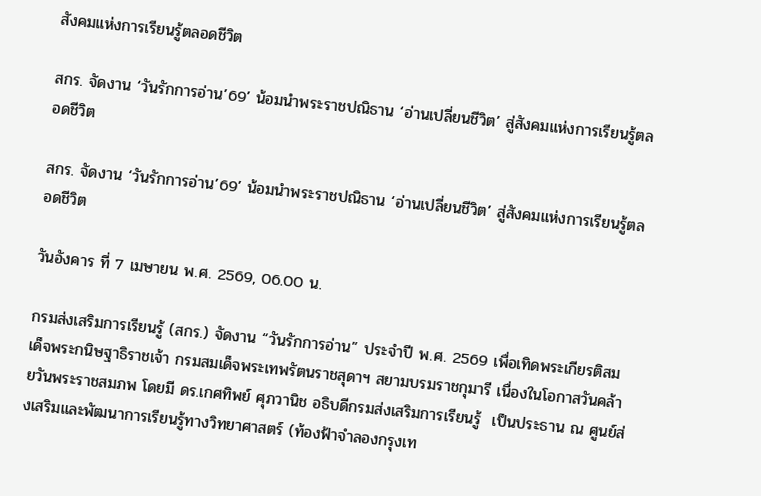สังคมแห่งการเรียนรู้ตลอดชีวิต

สกร. จัดงาน ‘วันรักการอ่าน’69’ น้อมนำพระราชปณิธาน ‘อ่านเปลี่ยนชีวิต’ สู่สังคมแห่งการเรียนรู้ตลอดชีวิต

สกร. จัดงาน ‘วันรักการอ่าน’69’ น้อมนำพระราชปณิธาน ‘อ่านเปลี่ยนชีวิต’ สู่สังคมแห่งการเรียนรู้ตลอดชีวิต

วันอังคาร ที่ 7 เมษายน พ.ศ. 2569, 06.00 น.

กรมส่งเสริมการเรียนรู้ (สกร.) จัดงาน “วันรักการอ่าน” ประจำปี พ.ศ. 2569 เพื่อเทิดพระเกียรติสมเด็จพระกนิษฐาธิราชเจ้า กรมสมเด็จพระเทพรัตนราชสุดาฯ สยามบรมราชกุมารี เนื่องในโอกาสวันคล้ายวันพระราชสมภพ โดยมี ดร.เกศทิพย์ ศุภวานิช อธิบดีกรมส่งเสริมการเรียนรู้  เป็นประธาน ณ ศูนย์ส่งเสริมและพัฒนาการเรียนรู้ทางวิทยาศาสตร์ (ท้องฟ้าจำลองกรุงเท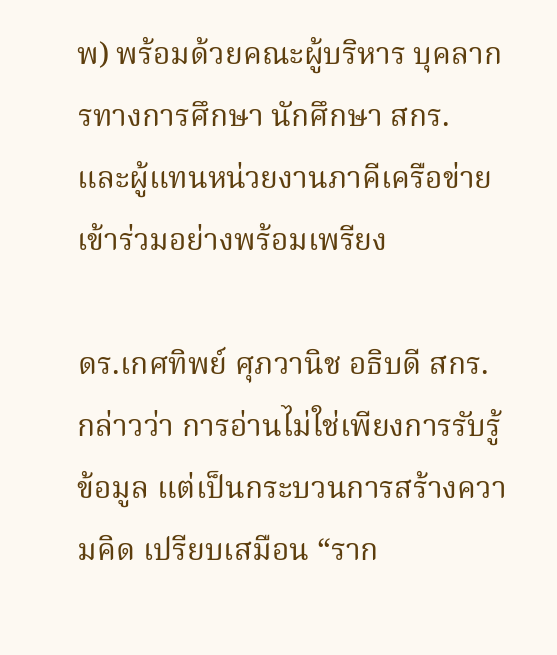พ) พร้อมด้วยคณะผู้บริหาร บุคลากรทางการศึกษา นักศึกษา สกร. และผู้แทนหน่วยงานภาคีเครือข่ายเข้าร่วมอย่างพร้อมเพรียง

ดร.เกศทิพย์ ศุภวานิช อธิบดี สกร. กล่าวว่า การอ่านไม่ใช่เพียงการรับรู้ข้อมูล แต่เป็นกระบวนการสร้างความคิด เปรียบเสมือน “ราก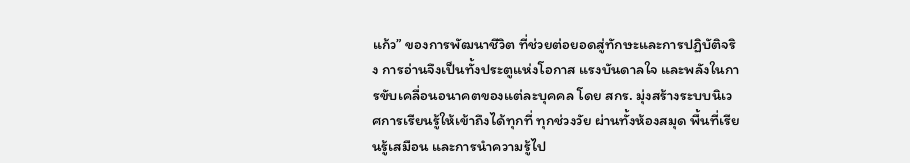แก้ว” ของการพัฒนาชีวิต ที่ช่วยต่อยอดสู่ทักษะและการปฏิบัติจริง การอ่านจึงเป็นทั้งประตูแห่งโอกาส แรงบันดาลใจ และพลังในการขับเคลื่อนอนาคตของแต่ละบุคคล โดย สกร. มุ่งสร้างระบบนิเวศการเรียนรู้ให้เข้าถึงได้ทุกที่ ทุกช่วงวัย ผ่านทั้งห้องสมุด พื้นที่เรียนรู้เสมือน และการนำความรู้ไป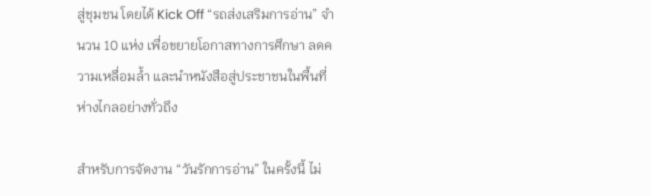สู่ชุมชน โดยได้ Kick Off “รถส่งเสริมการอ่าน” จำนวน 10 แห่ง เพื่อขยายโอกาสทางการศึกษา ลดความเหลื่อมล้ำ และนำหนังสือสู่ประชาชนในพื้นที่ห่างไกลอย่างทั่วถึง

สำหรับการจัดงาน “วันรักการอ่าน” ในครั้งนี้ ไม่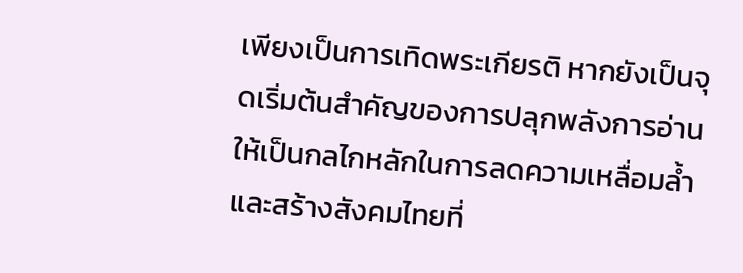เพียงเป็นการเทิดพระเกียรติ หากยังเป็นจุดเริ่มต้นสำคัญของการปลุกพลังการอ่านให้เป็นกลไกหลักในการลดความเหลื่อมล้ำ และสร้างสังคมไทยที่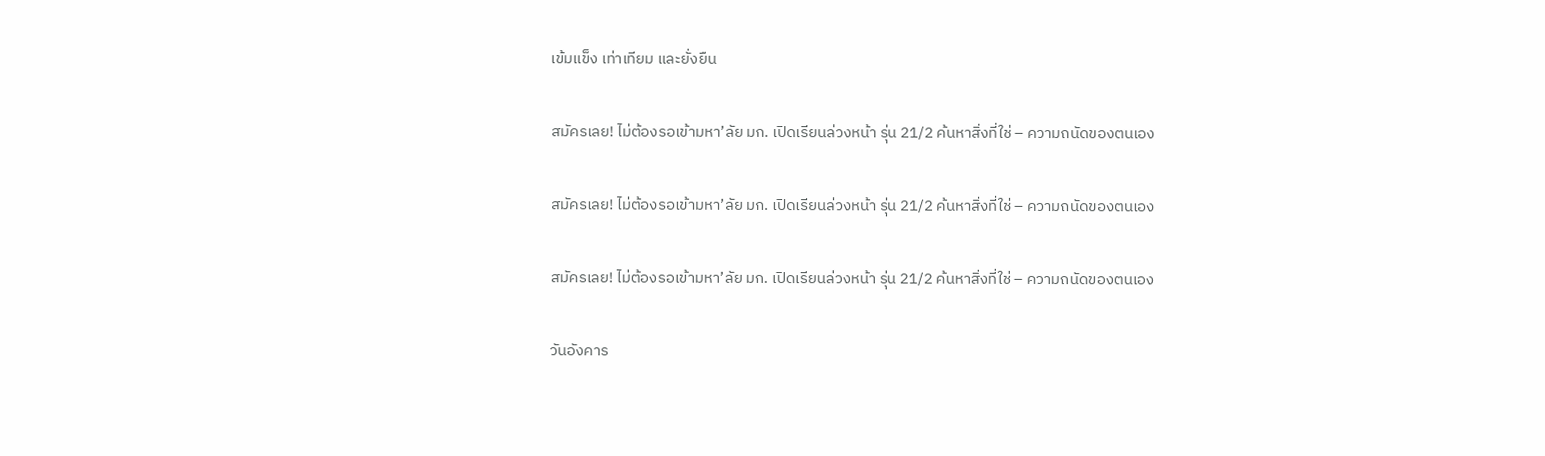เข้มแข็ง เท่าเทียม และยั่งยืน

สมัครเลย! ไม่ต้องรอเข้ามหา’ลัย มก. เปิดเรียนล่วงหน้า รุ่น 21/2 ค้นหาสิ่งที่ใช่ – ความถนัดของตนเอง

สมัครเลย! ไม่ต้องรอเข้ามหา’ลัย มก. เปิดเรียนล่วงหน้า รุ่น 21/2 ค้นหาสิ่งที่ใช่ – ความถนัดของตนเอง

สมัครเลย! ไม่ต้องรอเข้ามหา’ลัย มก. เปิดเรียนล่วงหน้า รุ่น 21/2 ค้นหาสิ่งที่ใช่ – ความถนัดของตนเอง

วันอังคาร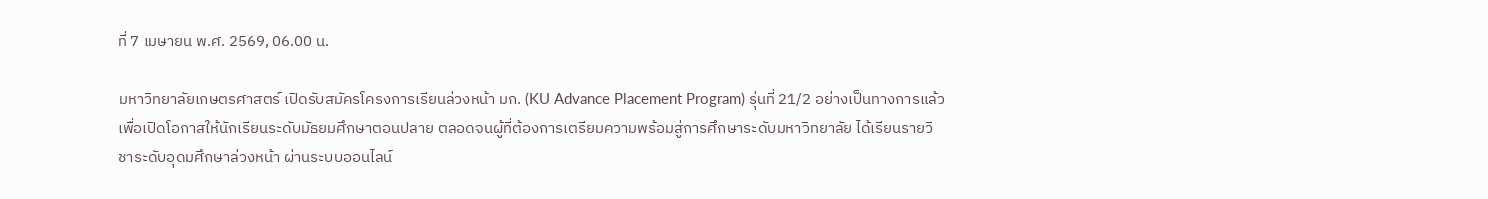ที่ 7 เมษายน พ.ศ. 2569, 06.00 น.

มหาวิทยาลัยเกษตรศาสตร์ เปิดรับสมัครโครงการเรียนล่วงหน้า มก. (KU Advance Placement Program) รุ่นที่ 21/2 อย่างเป็นทางการแล้ว เพื่อเปิดโอกาสให้นักเรียนระดับมัธยมศึกษาตอนปลาย ตลอดจนผู้ที่ต้องการเตรียมความพร้อมสู่การศึกษาระดับมหาวิทยาลัย ได้เรียนรายวิชาระดับอุดมศึกษาล่วงหน้า ผ่านระบบออนไลน์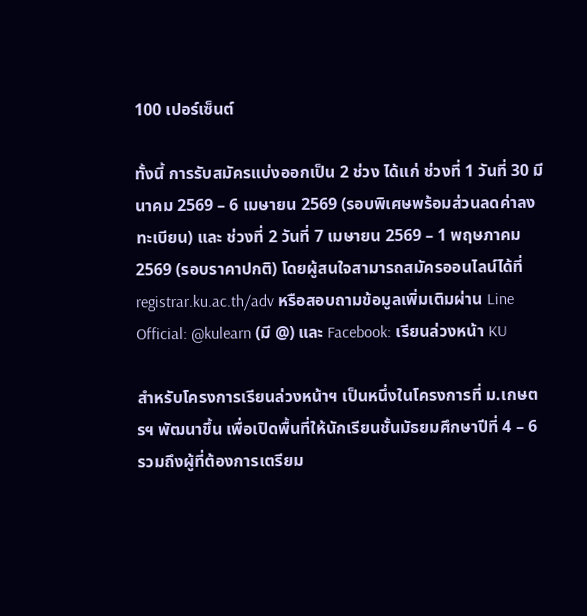100 เปอร์เซ็นต์

ทั้งนี้ การรับสมัครแบ่งออกเป็น 2 ช่วง ได้แก่ ช่วงที่ 1 วันที่ 30 มีนาคม 2569 – 6 เมษายน 2569 (รอบพิเศษพร้อมส่วนลดค่าลงทะเบียน) และ ช่วงที่ 2 วันที่ 7 เมษายน 2569 – 1 พฤษภาคม 2569 (รอบราคาปกติ) โดยผู้สนใจสามารถสมัครออนไลน์ได้ที่ registrar.ku.ac.th/adv หรือสอบถามข้อมูลเพิ่มเติมผ่าน Line Official: @kulearn (มี @) และ Facebook: เรียนล่วงหน้า KU

สำหรับโครงการเรียนล่วงหน้าฯ เป็นหนึ่งในโครงการที่ ม.เกษตรฯ พัฒนาขึ้น เพื่อเปิดพื้นที่ให้นักเรียนชั้นมัธยมศึกษาปีที่ 4 – 6 รวมถึงผู้ที่ต้องการเตรียม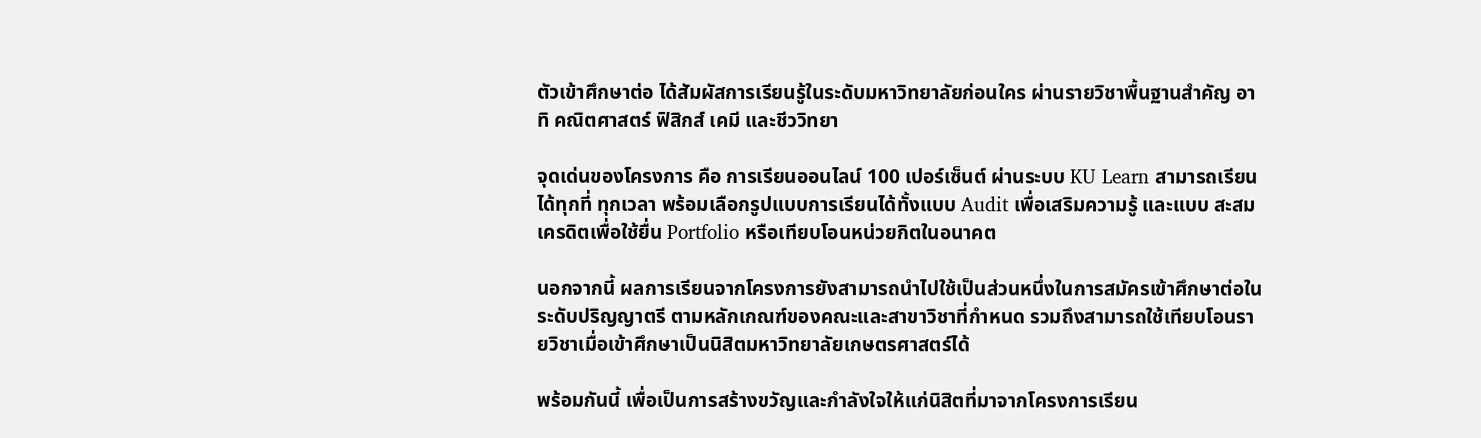ตัวเข้าศึกษาต่อ ได้สัมผัสการเรียนรู้ในระดับมหาวิทยาลัยก่อนใคร ผ่านรายวิชาพื้นฐานสำคัญ อาทิ คณิตศาสตร์ ฟิสิกส์ เคมี และชีววิทยา

จุดเด่นของโครงการ คือ การเรียนออนไลน์ 100 เปอร์เซ็นต์ ผ่านระบบ KU Learn สามารถเรียนได้ทุกที่ ทุกเวลา พร้อมเลือกรูปแบบการเรียนได้ทั้งแบบ Audit เพื่อเสริมความรู้ และแบบ สะสมเครดิตเพื่อใช้ยื่น Portfolio หรือเทียบโอนหน่วยกิตในอนาคต

นอกจากนี้ ผลการเรียนจากโครงการยังสามารถนำไปใช้เป็นส่วนหนึ่งในการสมัครเข้าศึกษาต่อในระดับปริญญาตรี ตามหลักเกณฑ์ของคณะและสาขาวิชาที่กำหนด รวมถึงสามารถใช้เทียบโอนรายวิชาเมื่อเข้าศึกษาเป็นนิสิตมหาวิทยาลัยเกษตรศาสตร์ได้

พร้อมกันนี้ เพื่อเป็นการสร้างขวัญและกำลังใจให้แก่นิสิตที่มาจากโครงการเรียน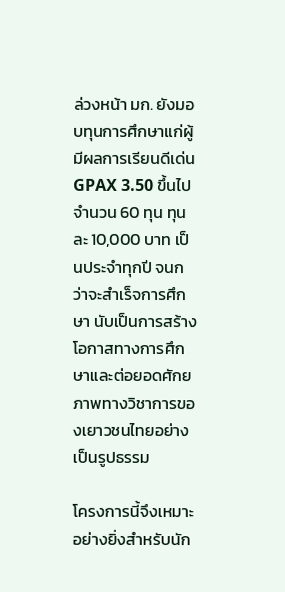ล่วงหน้า มก. ยังมอบทุนการศึกษาแก่ผู้มีผลการเรียนดีเด่น GPAX 3.50 ขึ้นไป จำนวน 60 ทุน ทุนละ 10,000 บาท เป็นประจำทุกปี จนกว่าจะสำเร็จการศึกษา นับเป็นการสร้างโอกาสทางการศึกษาและต่อยอดศักยภาพทางวิชาการของเยาวชนไทยอย่างเป็นรูปธรรม

โครงการนี้จึงเหมาะอย่างยิ่งสำหรับนัก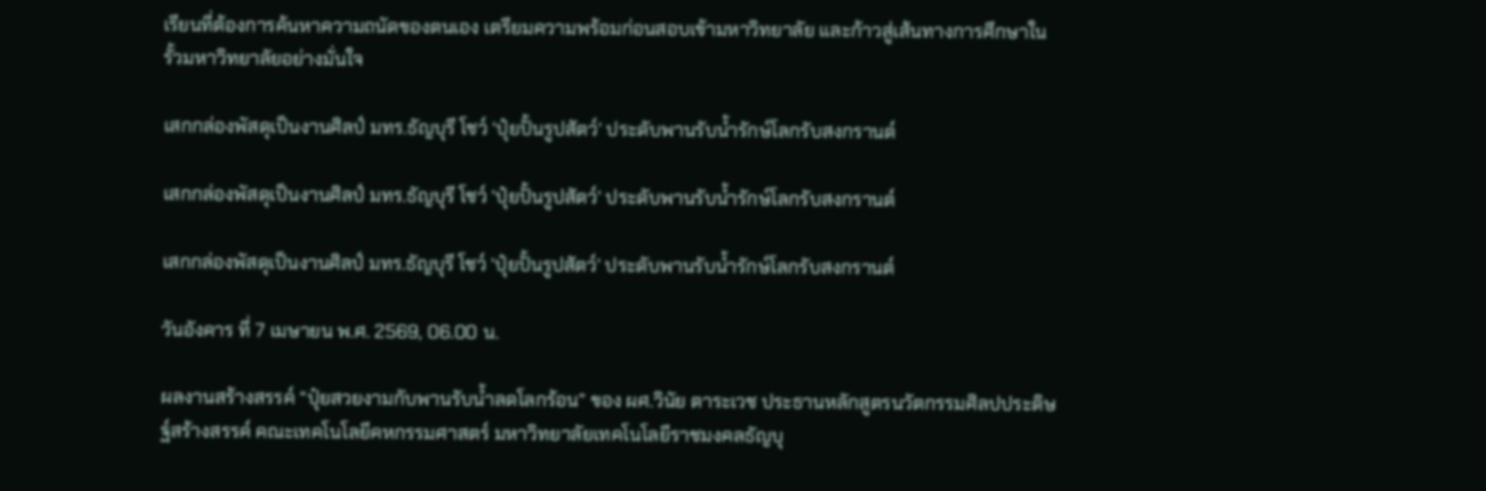เรียนที่ต้องการค้นหาความถนัดของตนเอง เตรียมความพร้อมก่อนสอบเข้ามหาวิทยาลัย และก้าวสู่เส้นทางการศึกษาในรั้วมหาวิทยาลัยอย่างมั่นใจ

เสกกล่องพัสดุเป็นงานศิลป์ มทร.ธัญบุรี โชว์ ‘ปุ๋ยปั้นรูปสัตว์’ ประดับพานรับน้ำรักษ์โลกรับสงกรานต์

เสกกล่องพัสดุเป็นงานศิลป์ มทร.ธัญบุรี โชว์ ‘ปุ๋ยปั้นรูปสัตว์’ ประดับพานรับน้ำรักษ์โลกรับสงกรานต์

เสกกล่องพัสดุเป็นงานศิลป์ มทร.ธัญบุรี โชว์ ‘ปุ๋ยปั้นรูปสัตว์’ ประดับพานรับน้ำรักษ์โลกรับสงกรานต์

วันอังคาร ที่ 7 เมษายน พ.ศ. 2569, 06.00 น.

ผลงานสร้างสรรค์ “ปุ๋ยสวยงามกับพานรับน้ำลดโลกร้อน” ของ ผศ.วินัย ตาระเวช ประธานหลักสูตรนวัตกรรมศิลปประดิษฐ์สร้างสรรค์ คณะเทคโนโลยีคหกรรมศาสตร์ มหาวิทยาลัยเทคโนโลยีราชมงคลธัญบุ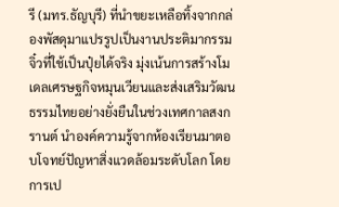รี (มทร.ธัญบุรี) ที่นำขยะเหลือทิ้งจากกล่องพัสดุมาแปรรูปเป็นงานประติมากรรมจิ๋วที่ใช้เป็นปุ๋ยได้จริง มุ่งเน้นการสร้างโมเดลเศรษฐกิจหมุนเวียนและส่งเสริมวัฒนธรรมไทยอย่างยั่งยืนในช่วงเทศกาลสงกรานต์ นำองค์ความรู้จากห้องเรียนมาตอบโจทย์ปัญหาสิ่งแวดล้อมระดับโลก โดยการเป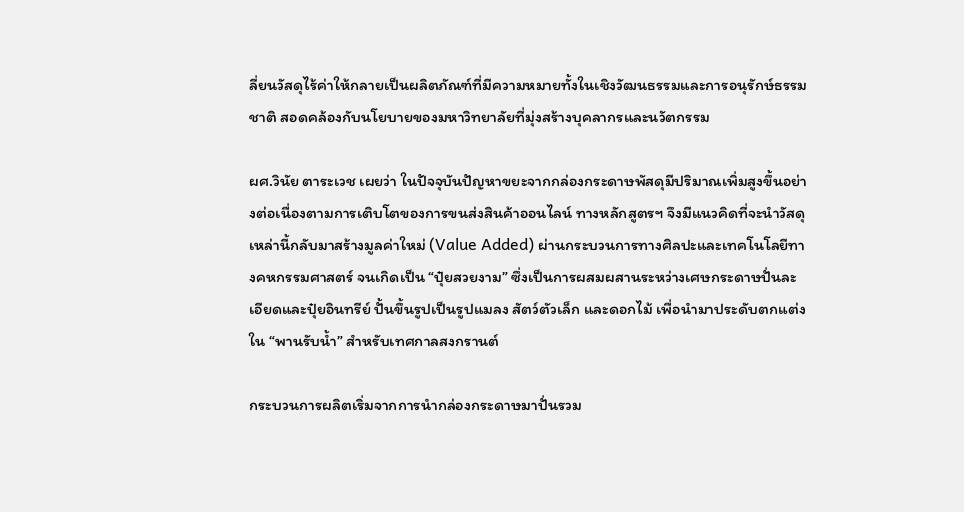ลี่ยนวัสดุไร้ค่าให้กลายเป็นผลิตภัณฑ์ที่มีความหมายทั้งในเชิงวัฒนธรรมและการอนุรักษ์ธรรมชาติ สอดคล้องกับนโยบายของมหาวิทยาลัยที่มุ่งสร้างบุคลากรและนวัตกรรม

ผศ.วินัย ตาระเวช เผยว่า ในปัจจุบันปัญหาขยะจากกล่องกระดาษพัสดุมีปริมาณเพิ่มสูงขึ้นอย่างต่อเนื่องตามการเติบโตของการขนส่งสินค้าออนไลน์ ทางหลักสูตรฯ จึงมีแนวคิดที่จะนำวัสดุเหล่านี้กลับมาสร้างมูลค่าใหม่ (Value Added) ผ่านกระบวนการทางศิลปะและเทคโนโลยีทางคหกรรมศาสตร์ จนเกิดเป็น “ปุ๋ยสวยงาม” ซึ่งเป็นการผสมผสานระหว่างเศษกระดาษปั่นละเอียดและปุ๋ยอินทรีย์ ปั้นขึ้นรูปเป็นรูปแมลง สัตว์ตัวเล็ก และดอกไม้ เพื่อนำมาประดับตกแต่งใน “พานรับน้ำ” สำหรับเทศกาลสงกรานต์

กระบวนการผลิตเริ่มจากการนำกล่องกระดาษมาปั่นรวม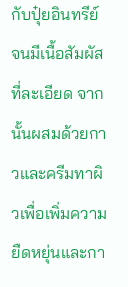กับปุ๋ยอินทรีย์จนมีเนื้อสัมผัสที่ละเอียด จากนั้นผสมด้วยกาวและครีมทาผิวเพื่อเพิ่มความยืดหยุ่นและกา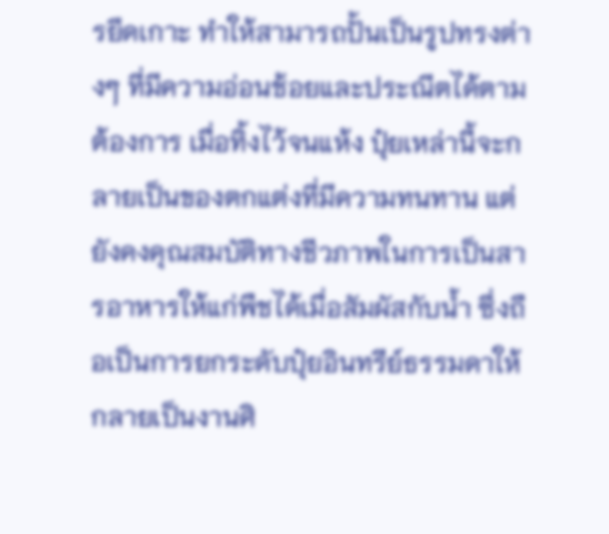รยึดเกาะ ทำให้สามารถปั้นเป็นรูปทรงต่างๆ ที่มีความอ่อนช้อยและประณีตได้ตามต้องการ เมื่อทิ้งไว้จนแห้ง ปุ๋ยเหล่านี้จะกลายเป็นของตกแต่งที่มีความทนทาน แต่ยังคงคุณสมบัติทางชีวภาพในการเป็นสารอาหารให้แก่พืชได้เมื่อสัมผัสกับน้ำ ซึ่งถือเป็นการยกระดับปุ๋ยอินทรีย์ธรรมดาให้กลายเป็นงานศิ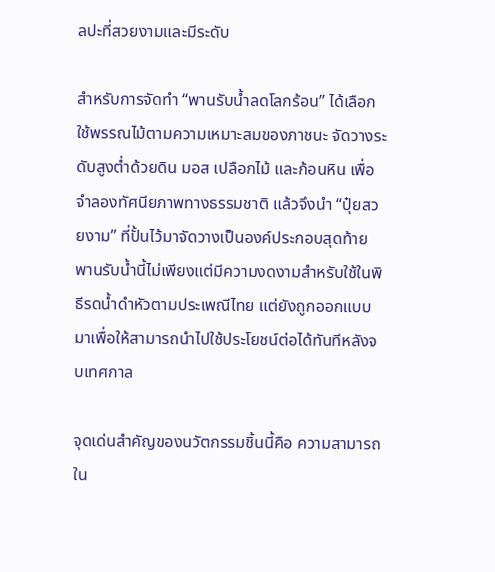ลปะที่สวยงามและมีระดับ

สำหรับการจัดทำ “พานรับน้ำลดโลกร้อน” ได้เลือกใช้พรรณไม้ตามความเหมาะสมของภาชนะ จัดวางระดับสูงต่ำด้วยดิน มอส เปลือกไม้ และก้อนหิน เพื่อจำลองทัศนียภาพทางธรรมชาติ แล้วจึงนำ “ปุ๋ยสวยงาม” ที่ปั้นไว้มาจัดวางเป็นองค์ประกอบสุดท้าย พานรับน้ำนี้ไม่เพียงแต่มีความงดงามสำหรับใช้ในพิธีรดน้ำดำหัวตามประเพณีไทย แต่ยังถูกออกแบบมาเพื่อให้สามารถนำไปใช้ประโยชน์ต่อได้ทันทีหลังจบเทศกาล

จุดเด่นสำคัญของนวัตกรรมชิ้นนี้คือ ความสามารถใน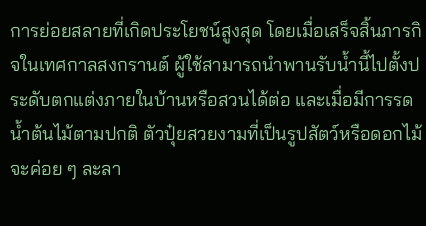การย่อยสลายที่เกิดประโยชน์สูงสุด โดยเมื่อเสร็จสิ้นภารกิจในเทศกาลสงกรานต์ ผู้ใช้สามารถนำพานรับน้ำนี้ไปตั้งประดับตกแต่งภายในบ้านหรือสวนได้ต่อ และเมื่อมีการรดน้ำต้นไม้ตามปกติ ตัวปุ๋ยสวยงามที่เป็นรูปสัตว์หรือดอกไม้จะค่อย ๆ ละลา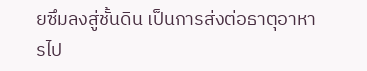ยซึมลงสู่ชั้นดิน เป็นการส่งต่อธาตุอาหารไป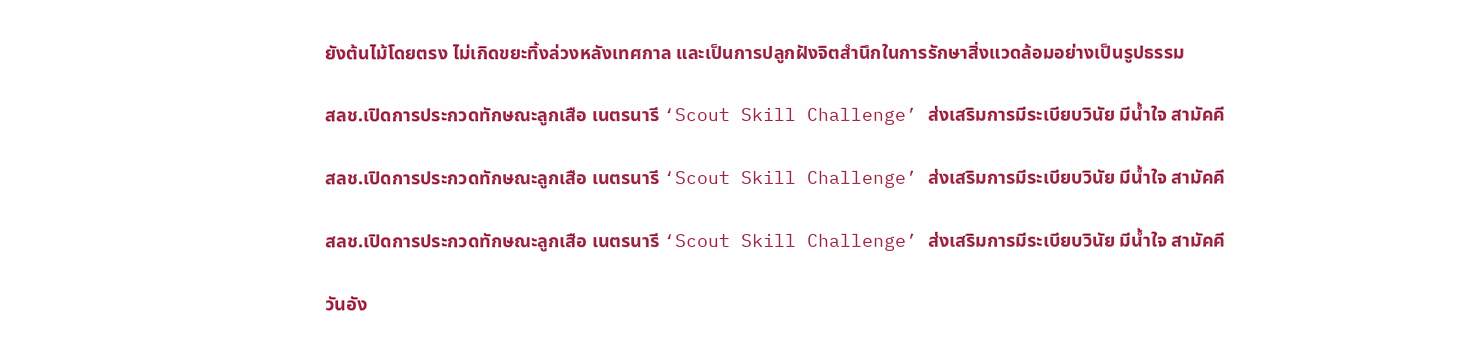ยังต้นไม้โดยตรง ไม่เกิดขยะทิ้งล่วงหลังเทศกาล และเป็นการปลูกฝังจิตสำนึกในการรักษาสิ่งแวดล้อมอย่างเป็นรูปธรรม

สลช.เปิดการประกวดทักษณะลูกเสือ เนตรนารี ‘Scout Skill Challenge’ ส่งเสริมการมีระเบียบวินัย มีน้ำใจ สามัคคี

สลช.เปิดการประกวดทักษณะลูกเสือ เนตรนารี ‘Scout Skill Challenge’ ส่งเสริมการมีระเบียบวินัย มีน้ำใจ สามัคคี

สลช.เปิดการประกวดทักษณะลูกเสือ เนตรนารี ‘Scout Skill Challenge’ ส่งเสริมการมีระเบียบวินัย มีน้ำใจ สามัคคี

วันอัง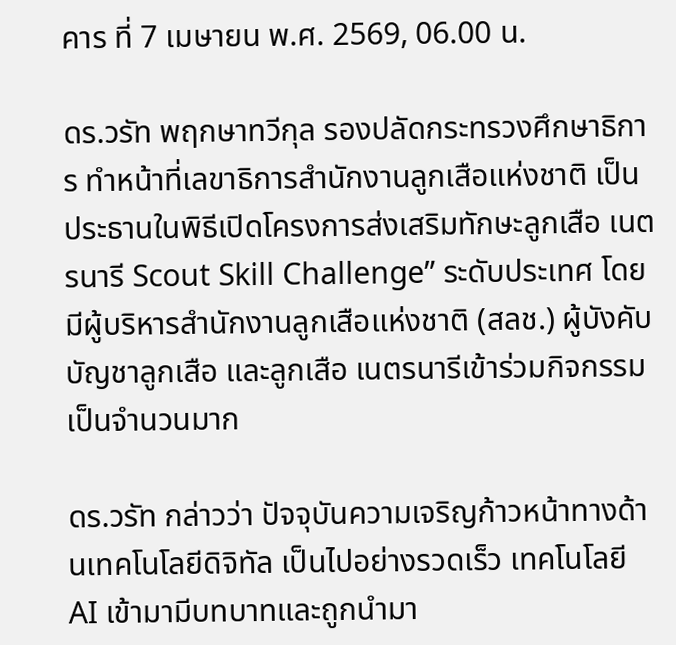คาร ที่ 7 เมษายน พ.ศ. 2569, 06.00 น.

ดร.วรัท พฤกษาทวีกุล รองปลัดกระทรวงศึกษาธิการ ทำหน้าที่เลขาธิการสำนักงานลูกเสือแห่งชาติ เป็นประธานในพิธีเปิดโครงการส่งเสริมทักษะลูกเสือ เนตรนารี Scout Skill Challenge” ระดับประเทศ โดยมีผู้บริหารสำนักงานลูกเสือแห่งชาติ (สลช.) ผู้บังคับบัญชาลูกเสือ และลูกเสือ เนตรนารีเข้าร่วมกิจกรรมเป็นจำนวนมาก

ดร.วรัท กล่าวว่า ปัจจุบันความเจริญก้าวหน้าทางด้านเทคโนโลยีดิจิทัล เป็นไปอย่างรวดเร็ว เทคโนโลยี AI เข้ามามีบทบาทและถูกนำมา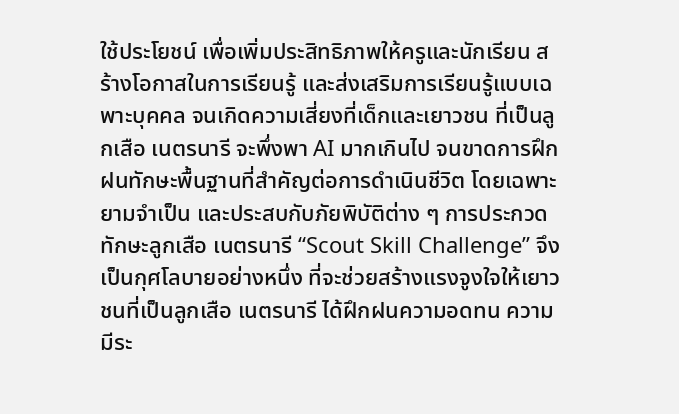ใช้ประโยชน์ เพื่อเพิ่มประสิทธิภาพให้ครูและนักเรียน สร้างโอกาสในการเรียนรู้ และส่งเสริมการเรียนรู้แบบเฉพาะบุคคล จนเกิดความเสี่ยงที่เด็กและเยาวชน ที่เป็นลูกเสือ เนตรนารี จะพึ่งพา AI มากเกินไป จนขาดการฝึกฝนทักษะพื้นฐานที่สำคัญต่อการดำเนินชีวิต โดยเฉพาะยามจำเป็น และประสบกับภัยพิบัติต่าง ๆ การประกวดทักษะลูกเสือ เนตรนารี “Scout Skill Challenge” จึงเป็นกุศโลบายอย่างหนึ่ง ที่จะช่วยสร้างแรงจูงใจให้เยาวชนที่เป็นลูกเสือ เนตรนารี ได้ฝึกฝนความอดทน ความมีระ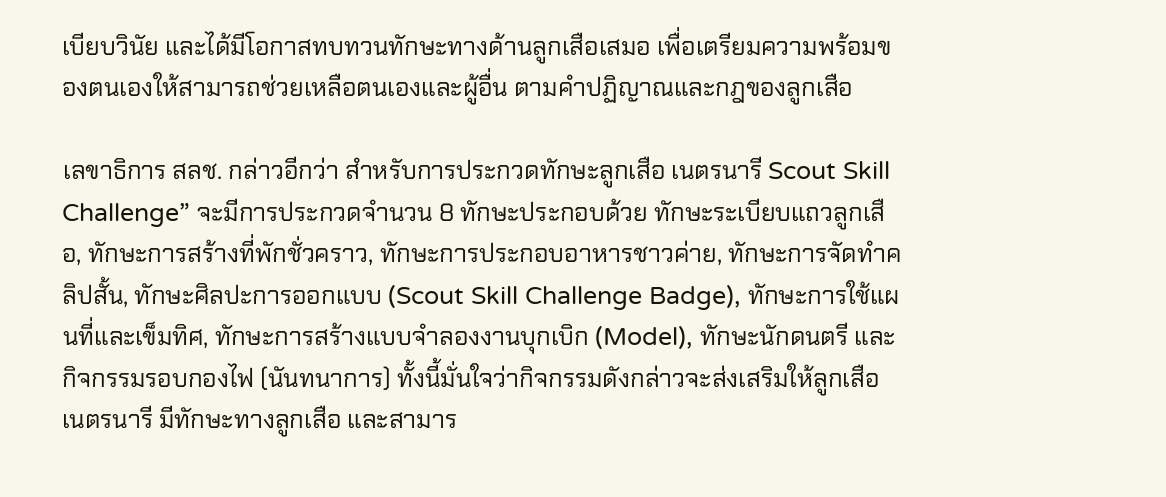เบียบวินัย และได้มีโอกาสทบทวนทักษะทางด้านลูกเสือเสมอ เพื่อเตรียมความพร้อมของตนเองให้สามารถช่วยเหลือตนเองและผู้อื่น ตามคำปฏิญาณและกฎของลูกเสือ

เลขาธิการ สลช. กล่าวอีกว่า สำหรับการประกวดทักษะลูกเสือ เนตรนารี Scout Skill Challenge” จะมีการประกวดจำนวน 8 ทักษะประกอบด้วย ทักษะระเบียบแถวลูกเสือ, ทักษะการสร้างที่พักชั่วคราว, ทักษะการประกอบอาหารชาวค่าย, ทักษะการจัดทำคลิปสั้น, ทักษะศิลปะการออกแบบ (Scout Skill Challenge Badge), ทักษะการใช้แผนที่และเข็มทิศ, ทักษะการสร้างแบบจำลองงานบุกเบิก (Model), ทักษะนักดนตรี และกิจกรรมรอบกองไฟ (นันทนาการ) ทั้งนี้มั่นใจว่ากิจกรรมดังกล่าวจะส่งเสริมให้ลูกเสือ เนตรนารี มีทักษะทางลูกเสือ และสามาร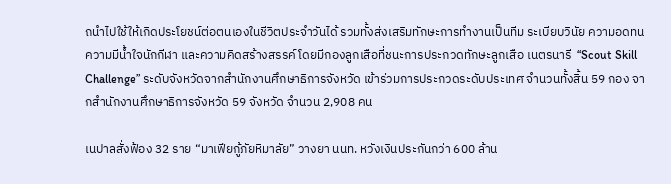ถนำไปใช้ให้เกิดประโยชน์ต่อตนเองในชีวิตประจำวันได้ รวมทั้งส่งเสริมทักษะการทำงานเป็นทีม ระเบียบวินัย ความอดทน ความมีน้ำใจนักกีฬา และความคิดสร้างสรรค์ โดยมีกองลูกเสือที่ชนะการประกวดทักษะลูกเสือ เนตรนารี  “Scout Skill Challenge” ระดับจังหวัดจากสำนักงานศึกษาธิการจังหวัด เข้าร่วมการประกวดระดับประเทศ จำนวนทั้งสิ้น 59 กอง จากสำนักงานศึกษาธิการจังหวัด 59 จังหวัด จำนวน 2,908 คน

เนปาลสั่งฟ้อง 32 ราย “มาเฟียกู้ภัยหิมาลัย” วางยา นนท. หวังเงินประกันกว่า 600 ล้าน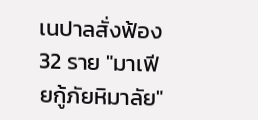เนปาลสั่งฟ้อง 32 ราย "มาเฟียกู้ภัยหิมาลัย"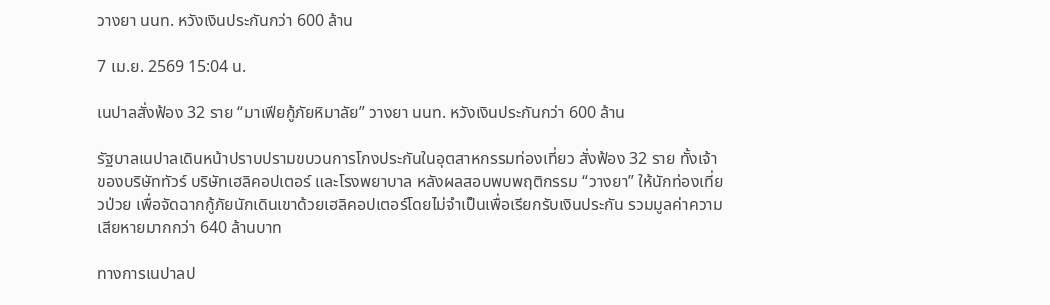วางยา นนท. หวังเงินประกันกว่า 600 ล้าน

7 เม.ย. 2569 15:04 น.

เนปาลสั่งฟ้อง 32 ราย “มาเฟียกู้ภัยหิมาลัย” วางยา นนท. หวังเงินประกันกว่า 600 ล้าน

รัฐบาลเนปาลเดินหน้าปราบปรามขบวนการโกงประกันในอุตสาหกรรมท่องเที่ยว สั่งฟ้อง 32 ราย ทั้งเจ้าของบริษัททัวร์ บริษัทเฮลิคอปเตอร์ และโรงพยาบาล หลังผลสอบพบพฤติกรรม “วางยา” ให้นักท่องเที่ยวป่วย เพื่อจัดฉากกู้ภัยนักเดินเขาด้วยเฮลิคอปเตอร์โดยไม่จำเป็นเพื่อเรียกรับเงินประกัน รวมมูลค่าความเสียหายมากกว่า 640 ล้านบาท

ทางการเนปาลป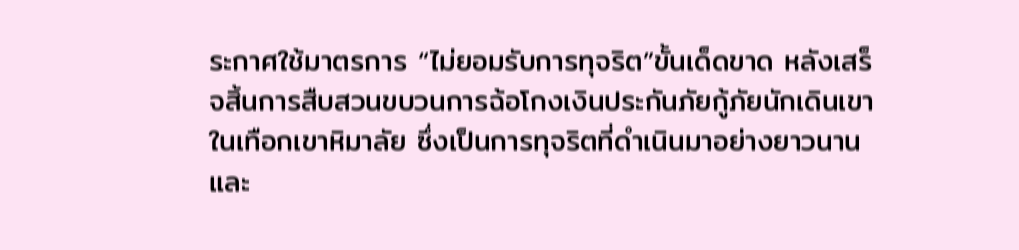ระกาศใช้มาตรการ “ไม่ยอมรับการทุจริต”ขั้นเด็ดขาด หลังเสร็จสิ้นการสืบสวนขบวนการฉ้อโกงเงินประกันภัยกู้ภัยนักเดินเขาในเทือกเขาหิมาลัย ซึ่งเป็นการทุจริตที่ดำเนินมาอย่างยาวนานและ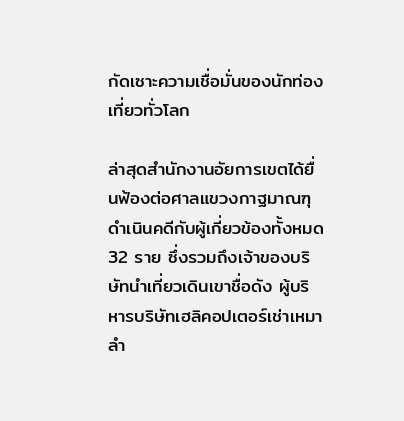กัดเซาะความเชื่อมั่นของนักท่องเที่ยวทั่วโลก

ล่าสุดสำนักงานอัยการเขตได้ยื่นฟ้องต่อศาลแขวงกาฐมาณฑุ ดำเนินคดีกับผู้เกี่ยวข้องทั้งหมด 32 ราย ซึ่งรวมถึงเจ้าของบริษัทนำเที่ยวเดินเขาชื่อดัง ผู้บริหารบริษัทเฮลิคอปเตอร์เช่าเหมาลำ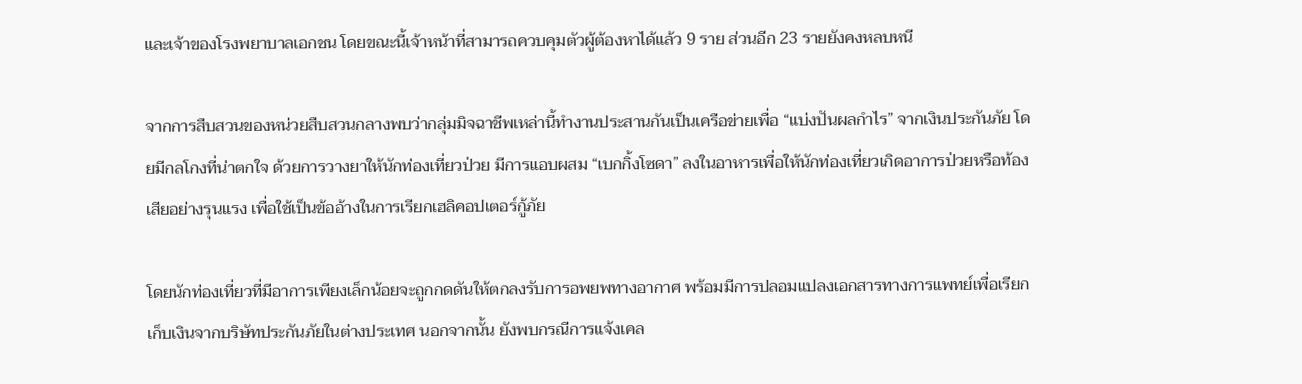และเจ้าของโรงพยาบาลเอกชน โดยขณะนี้เจ้าหน้าที่สามารถควบคุมตัวผู้ต้องหาได้แล้ว 9 ราย ส่วนอีก 23 รายยังคงหลบหนี

จากการสืบสวนของหน่วยสืบสวนกลางพบว่ากลุ่มมิจฉาชีพเหล่านี้ทำงานประสานกันเป็นเครือข่ายเพื่อ “แบ่งปันผลกำไร” จากเงินประกันภัย โดยมีกลโกงที่น่าตกใจ ด้วยการวางยาให้นักท่องเที่ยวป่วย มีการแอบผสม “เบกกิ้งโซดา” ลงในอาหารเพื่อให้นักท่องเที่ยวเกิดอาการป่วยหรือท้องเสียอย่างรุนแรง เพื่อใช้เป็นข้ออ้างในการเรียกเฮลิคอปเตอร์กู้ภัย

โดยนักท่องเที่ยวที่มีอาการเพียงเล็กน้อยจะถูกกดดันให้ตกลงรับการอพยพทางอากาศ พร้อมมีการปลอมแปลงเอกสารทางการแพทย์เพื่อเรียกเก็บเงินจากบริษัทประกันภัยในต่างประเทศ นอกจากนั้น ยังพบกรณีการแจ้งเคล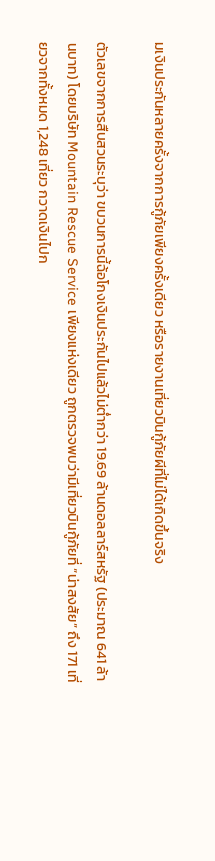มเงินประกันหลายครั้งจากการกู้ภัยเพียงครั้งเดียว หรือรายงานเที่ยวบินกู้ภัยผีที่ไม่ได้เกิดขึ้นจริง

ตัวเลขจากการสืบสวนระบุว่า ขบวนการนี้ฉ้อโกงเงินประกันไปแล้วไม่ต่ำกว่า 19.69 ล้านดอลลาร์สหรัฐ (ประมาณ 641 ล้านบาท) โดยบริษัท Mountain Rescue Service เพียงแห่งเดียว ถูกตรวจพบว่ามีเที่ยวบินกู้ภัยที่ “น่าสงสัย” ถึง 171 เที่ยวจากทั้งหมด 1,248 เที่ยว กวาดเงินไปก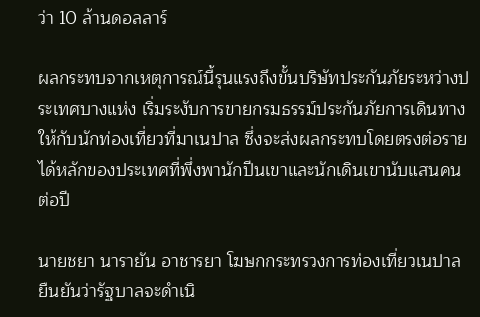ว่า 10 ล้านดอลลาร์

ผลกระทบจากเหตุการณ์นี้รุนแรงถึงขั้นบริษัทประกันภัยระหว่างประเทศบางแห่ง เริ่มระงับการขายกรมธรรม์ประกันภัยการเดินทางให้กับนักท่องเที่ยวที่มาเนปาล ซึ่งจะส่งผลกระทบโดยตรงต่อรายได้หลักของประเทศที่พึ่งพานักปีนเขาและนักเดินเขานับแสนคนต่อปี

นายชยา นารายัน อาชารยา โฆษกกระทรวงการท่องเที่ยวเนปาล ยืนยันว่ารัฐบาลจะดำเนิ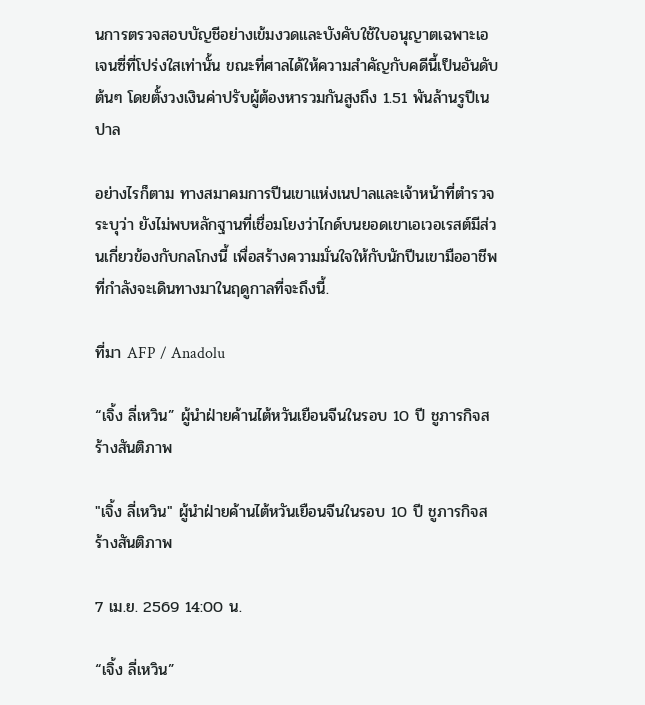นการตรวจสอบบัญชีอย่างเข้มงวดและบังคับใช้ใบอนุญาตเฉพาะเอเจนซี่ที่โปร่งใสเท่านั้น ขณะที่ศาลได้ให้ความสำคัญกับคดีนี้เป็นอันดับต้นๆ โดยตั้งวงเงินค่าปรับผู้ต้องหารวมกันสูงถึง 1.51 พันล้านรูปีเนปาล

อย่างไรก็ตาม ทางสมาคมการปีนเขาแห่งเนปาลและเจ้าหน้าที่ตำรวจระบุว่า ยังไม่พบหลักฐานที่เชื่อมโยงว่าไกด์บนยอดเขาเอเวอเรสต์มีส่วนเกี่ยวข้องกับกลโกงนี้ เพื่อสร้างความมั่นใจให้กับนักปีนเขามืออาชีพที่กำลังจะเดินทางมาในฤดูกาลที่จะถึงนี้.

ที่มา AFP / Anadolu

“เจิ้ง ลี่เหวิน” ผู้นำฝ่ายค้านไต้หวันเยือนจีนในรอบ 10 ปี ชูภารกิจสร้างสันติภาพ

"เจิ้ง ลี่เหวิน" ผู้นำฝ่ายค้านไต้หวันเยือนจีนในรอบ 10 ปี ชูภารกิจสร้างสันติภาพ

7 เม.ย. 2569 14:00 น.

“เจิ้ง ลี่เหวิน”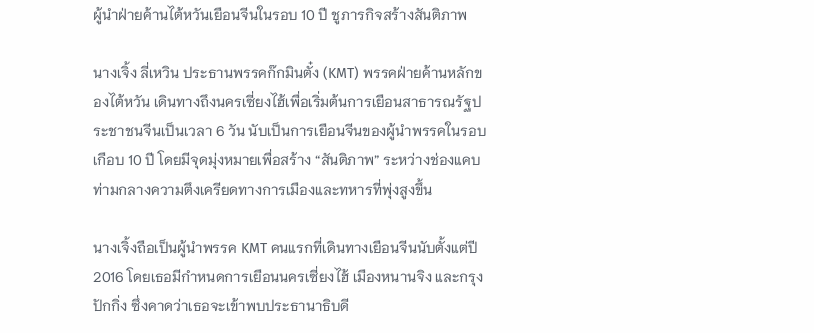ผู้นำฝ่ายค้านไต้หวันเยือนจีนในรอบ 10 ปี ชูภารกิจสร้างสันติภาพ

นางเจิ้ง ลี่เหวิน ประธานพรรคก๊กมินตั๋ง (KMT) พรรคฝ่ายค้านหลักของไต้หวัน เดินทางถึงนครเซี่ยงไฮ้เพื่อเริ่มต้นการเยือนสาธารณรัฐประชาชนจีนเป็นเวลา 6 วัน นับเป็นการเยือนจีนของผู้นำพรรคในรอบเกือบ 10 ปี โดยมีจุดมุ่งหมายเพื่อสร้าง “สันติภาพ” ระหว่างช่องแคบ ท่ามกลางความตึงเครียดทางการเมืองและทหารที่พุ่งสูงขึ้น

นางเจิ้งถือเป็นผู้นำพรรค KMT คนแรกที่เดินทางเยือนจีนนับตั้งแต่ปี 2016 โดยเธอมีกำหนดการเยือนนครเซี่ยงไฮ้ เมืองหนานจิง และกรุงปักกิ่ง ซึ่งคาดว่าเธอจะเข้าพบประธานาธิบดี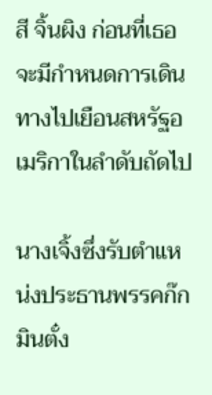สี จิ้นผิง ก่อนที่เธอจะมีกำหนดการเดินทางไปเยือนสหรัฐอเมริกาในลำดับถัดไป

นางเจิ้งซึ่งรับตำแหน่งประธานพรรคก๊กมินตั๋ง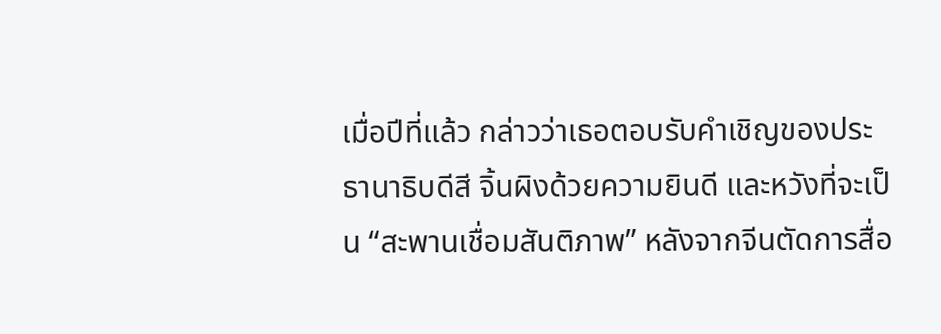เมื่อปีที่แล้ว กล่าวว่าเธอตอบรับคำเชิญของประธานาธิบดีสี จิ้นผิงด้วยความยินดี และหวังที่จะเป็น “สะพานเชื่อมสันติภาพ” หลังจากจีนตัดการสื่อ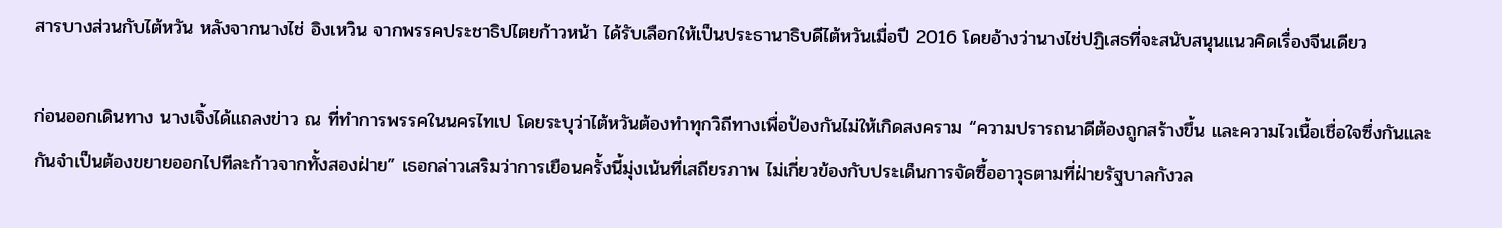สารบางส่วนกับไต้หวัน หลังจากนางไช่ อิงเหวิน จากพรรคประชาธิปไตยก้าวหน้า ได้รับเลือกให้เป็นประธานาธิบดีไต้หวันเมื่อปี 2016 โดยอ้างว่านางไช่ปฏิเสธที่จะสนับสนุนแนวคิดเรื่องจีนเดียว

ก่อนออกเดินทาง นางเจิ้งได้แถลงข่าว ณ ที่ทำการพรรคในนครไทเป โดยระบุว่าไต้หวันต้องทำทุกวิถีทางเพื่อป้องกันไม่ให้เกิดสงคราม “ความปรารถนาดีต้องถูกสร้างขึ้น และความไวเนื้อเชื่อใจซึ่งกันและกันจำเป็นต้องขยายออกไปทีละก้าวจากทั้งสองฝ่าย” เธอกล่าวเสริมว่าการเยือนครั้งนี้มุ่งเน้นที่เสถียรภาพ ไม่เกี่ยวข้องกับประเด็นการจัดซื้ออาวุธตามที่ฝ่ายรัฐบาลกังวล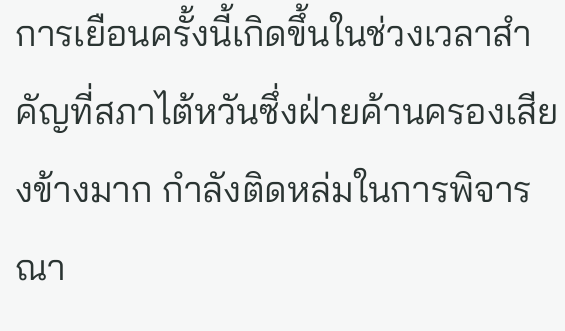การเยือนครั้งนี้เกิดขึ้นในช่วงเวลาสำคัญที่สภาไต้หวันซึ่งฝ่ายค้านครองเสียงข้างมาก กำลังติดหล่มในการพิจารณา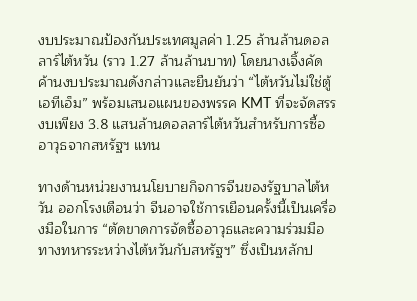งบประมาณป้องกันประเทศมูลค่า 1.25 ล้านล้านดอลลาร์ไต้หวัน (ราว 1.27 ล้านล้านบาท) โดยนางเจิ้งคัดค้านงบประมาณดังกล่าวและยืนยันว่า “ไต้หวันไม่ใช่ตู้เอทีเอ็ม” พร้อมเสนอแผนของพรรค KMT ที่จะจัดสรรงบเพียง 3.8 แสนล้านดอลลาร์ไต้หวันสำหรับการซื้ออาวุธจากสหรัฐฯ แทน

ทางด้านหน่วยงานนโยบายกิจการจีนของรัฐบาลไต้หวัน ออกโรงเตือนว่า จีนอาจใช้การเยือนครั้งนี้เป็นเครื่องมือในการ “ตัดขาดการจัดซื้ออาวุธและความร่วมมือทางทหารระหว่างไต้หวันกับสหรัฐฯ” ซึ่งเป็นหลักป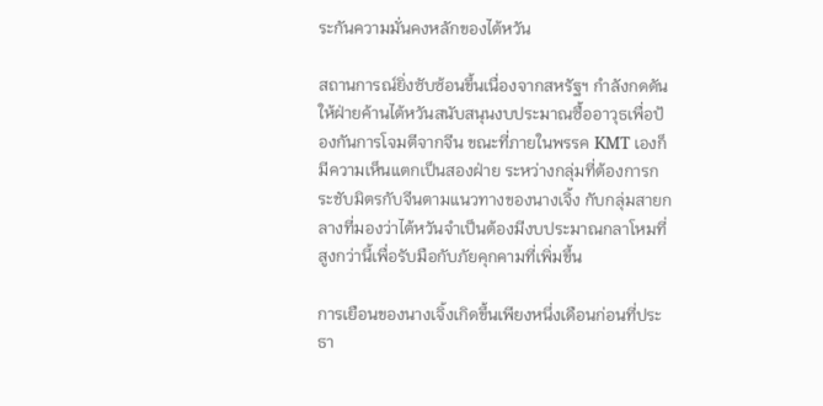ระกันความมั่นคงหลักของไต้หวัน

สถานการณ์ยิ่งซับซ้อนขึ้นเนื่องจากสหรัฐฯ กำลังกดดันให้ฝ่ายค้านไต้หวันสนับสนุนงบประมาณซื้ออาวุธเพื่อป้องกันการโจมตีจากจีน ขณะที่ภายในพรรค KMT เองก็มีความเห็นแตกเป็นสองฝ่าย ระหว่างกลุ่มที่ต้องการกระชับมิตรกับจีนตามแนวทางของนางเจิ้ง กับกลุ่มสายกลางที่มองว่าไต้หวันจำเป็นต้องมีงบประมาณกลาโหมที่สูงกว่านี้เพื่อรับมือกับภัยคุกคามที่เพิ่มขึ้น

การเยือนของนางเจิ้งเกิดขึ้นเพียงหนึ่งเดือนก่อนที่ประธา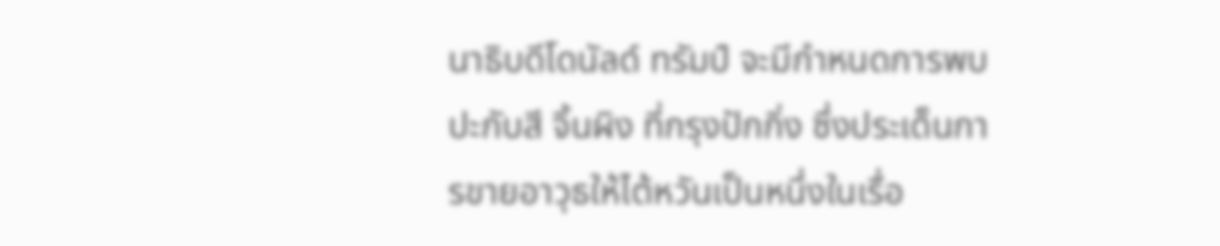นาธิบดีโดนัลด์ ทรัมป์ จะมีกำหนดการพบปะกับสี จิ้นผิง ที่กรุงปักกิ่ง ซึ่งประเด็นการขายอาวุธให้ไต้หวันเป็นหนึ่งในเรื่อ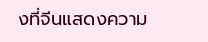งที่จีนแสดงความ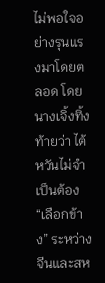ไม่พอใจอย่างรุนแรงมาโดยตลอด โดยนางเจิ้งทิ้งท้ายว่า ไต้หวันไม่จำเป็นต้อง “เลือกข้าง” ระหว่างจีนและสห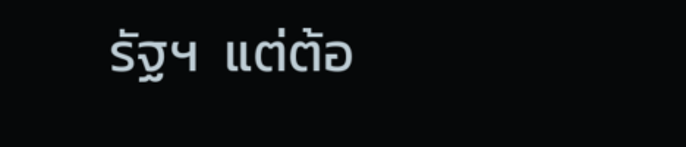รัฐฯ  แต่ต้อ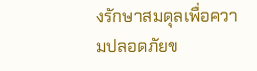งรักษาสมดุลเพื่อความปลอดภัยข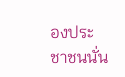องประชาชนนั่น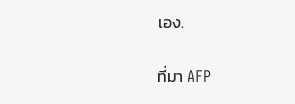เอง.

ที่มา AFP